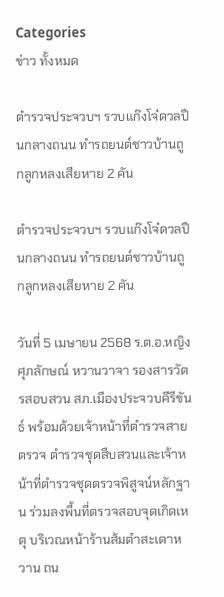Categories
ข่าว ทั้งหมด

ตำรวจประจวบฯ รวบแก๊งโจ๋ดวลปืนกลางถนน ทำรถยนต์ชาวบ้านถูกลูกหลงเสียหาย 2 คัน

ตำรวจประจวบฯ รวบแก๊งโจ๋ดวลปืนกลางถนน ทำรถยนต์ชาวบ้านถูกลูกหลงเสียหาย 2 คัน

วันที่ 5 เมษายน 2568 ร.ต.อ.หญิง ศุภลักษณ์ หวานวาจา รองสารวัตรสอบสวน สภ.เมืองประจวบคีรีขันธ์ พร้อมด้วยเจ้าหน้าที่ตำรวจสายตรวจ ตำรวจชุดสืบสวนและเจ้าหน้าที่ตำรวจชุดตรวจพิสูจน์หลักฐาน ร่วมลงพื้นที่ตรวจสอบจุดเกิดเหตุ บริเวณหน้าร้านส้มตำสะเดาหวาน ถน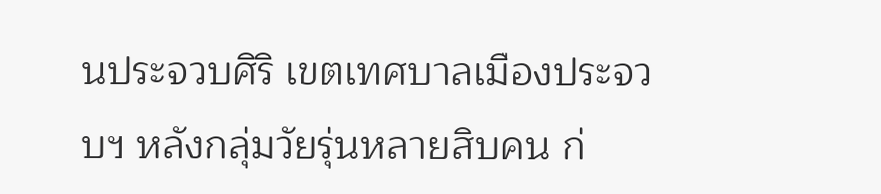นประจวบศิริ เขตเทศบาลเมืองประจวบฯ หลังกลุ่มวัยรุ่นหลายสิบคน ก่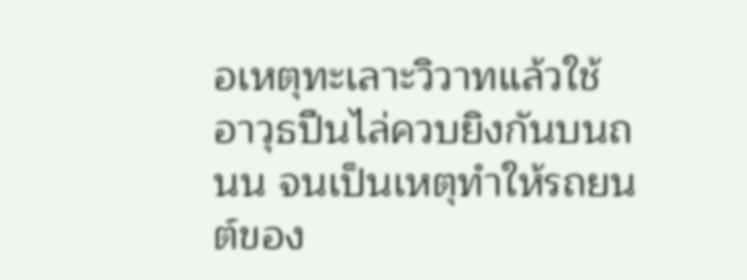อเหตุทะเลาะวิวาทแล้วใช้อาวุธปืนไล่ควบยิงกันบนถนน จนเป็นเหตุทำให้รถยนต์ของ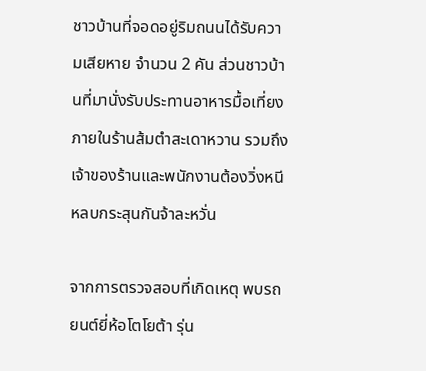ชาวบ้านที่จอดอยู่ริมถนนได้รับความเสียหาย จำนวน 2 คัน ส่วนชาวบ้านที่มานั่งรับประทานอาหารมื้อเที่ยงภายในร้านส้มตำสะเดาหวาน รวมถึงเจ้าของร้านและพนักงานต้องวิ่งหนีหลบกระสุนกันจ้าละหวั่น

จากการตรวจสอบที่เกิดเหตุ พบรถยนต์ยี่ห้อโตโยต้า รุ่น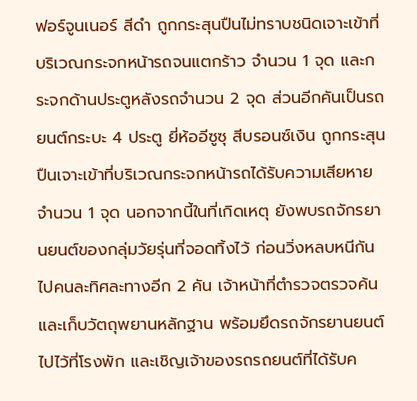ฟอร์จูนเนอร์ สีดำ ถูกกระสุนปืนไม่ทราบชนิดเจาะเข้าที่บริเวณกระจกหน้ารถจนแตกร้าว จำนวน 1 จุด และกระจกด้านประตูหลังรถจำนวน 2 จุด ส่วนอีกคันเป็นรถยนต์กระบะ 4 ประตู ยี่ห้ออีซูซุ สีบรอนซ์เงิน ถูกกระสุนปืนเจาะเข้าที่บริเวณกระจกหน้ารถได้รับความเสียหาย จำนวน 1 จุด นอกจากนี้ในที่เกิดเหตุ ยังพบรถจักรยานยนต์ของกลุ่มวัยรุ่นที่จอดทิ้งไว้ ก่อนวิ่งหลบหนีกันไปคนละทิศละทางอีก 2 คัน เจ้าหน้าที่ตำรวจตรวจค้นและเก็บวัตถุพยานหลักฐาน พร้อมยึดรถจักรยานยนต์ไปไว้ที่โรงพัก และเชิญเจ้าของรถรถยนต์ที่ได้รับค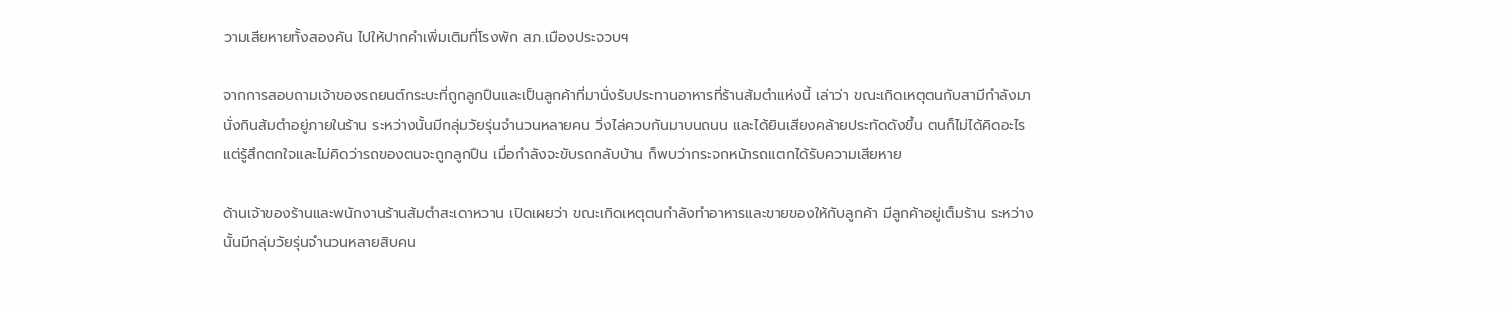วามเสียหายทั้งสองคัน ไปให้ปากคำเพิ่มเติมที่โรงพัก สภ.เมืองประจวบฯ

จากการสอบถามเจ้าของรถยนต์กระบะที่ถูกลูกปืนและเป็นลูกค้าที่มานั่งรับประทานอาหารที่ร้านส้มตำแห่งนี้ เล่าว่า ขณะเกิดเหตุตนกับสามีกำลังมานั่งกินส้มตำอยู่ภายในร้าน ระหว่างนั้นมีกลุ่มวัยรุ่นจำนวนหลายคน วิ่งไล่ควบกันมาบนถนน และได้ยินเสียงคล้ายประทัดดังขึ้น ตนก็ไม่ได้คิดอะไร แต่รู้สึกตกใจและไม่คิดว่ารถของตนจะถูกลูกปืน เมื่อกำลังจะขับรถกลับบ้าน ก็พบว่ากระจกหน้ารถแตกได้รับความเสียหาย

ด้านเจ้าของร้านและพนักงานร้านส้มตำสะเดาหวาน เปิดเผยว่า ขณะเกิดเหตุตนกำลังทำอาหารและขายของให้กับลูกค้า มีลูกค้าอยู่เต็มร้าน ระหว่างนั้นมีกลุ่มวัยรุ่นจำนวนหลายสิบคน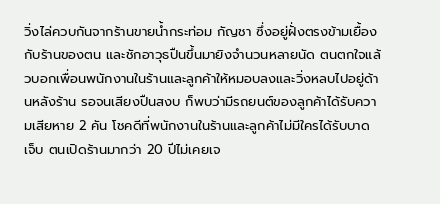วิ่งไล่ควบกันจากร้านขายน้ำกระท่อม กัญชา ซึ่งอยู่ฝั่งตรงข้ามเยื้องกับร้านของตน และชักอาวุธปืนขึ้นมายิงจำนวนหลายนัด ตนตกใจแล้วบอกเพื่อนพนักงานในร้านและลูกค้าให้หมอบลงและวิ่งหลบไปอยู่ด้านหลังร้าน รอจนเสียงปืนสงบ ก็พบว่ามีรถยนต์ของลูกค้าได้รับความเสียหาย 2 คัน โชคดีที่พนักงานในร้านและลูกค้าไม่มีใครได้รับบาดเจ็บ ตนเปิดร้านมากว่า 20 ปีไม่เคยเจ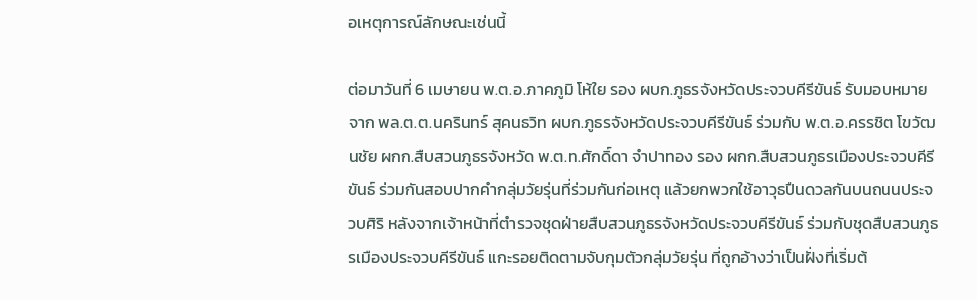อเหตุการณ์ลักษณะเช่นนี้

ต่อมาวันที่ 6 เมษายน พ.ต.อ.ภาคภูมิ โห้ใย รอง ผบก.ภูธรจังหวัดประจวบคีรีขันธ์ รับมอบหมายจาก พล.ต.ต.นครินทร์ สุคนธวิท ผบก.ภูธรจังหวัดประจวบคีรีขันธ์ ร่วมกับ พ.ต.อ.ครรชิต โขวัฒนชัย ผกก.สืบสวนภูธรจังหวัด พ.ต.ท.ศักดิ์ดา จำปาทอง รอง ผกก.สืบสวนภูธรเมืองประจวบคีรีขันธ์ ร่วมกันสอบปากคำกลุ่มวัยรุ่นที่ร่วมกันก่อเหตุ แล้วยกพวกใช้อาวุธปืนดวลกันบนถนนประจวบศิริ หลังจากเจ้าหน้าที่ตำรวจชุดฝ่ายสืบสวนภูธรจังหวัดประจวบคีรีขันธ์ ร่วมกับชุดสืบสวนภูธรเมืองประจวบคีรีขันธ์ แกะรอยติดตามจับกุมตัวกลุ่มวัยรุ่น ที่ถูกอ้างว่าเป็นฝั่งที่เริ่มต้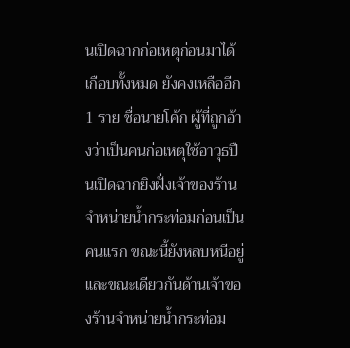นเปิดฉากก่อเหตุก่อนมาได้เกือบทั้งหมด ยังคงเหลืออีก 1 ราย ชื่อนายโค้ก ผู้ที่ถูกอ้างว่าเป็นคนก่อเหตุใช้อาวุธปืนเปิดฉากยิงฝั่งเจ้าของร้านจำหน่ายน้ำกระท่อมก่อนเป็นคนแรก ขณะนี้ยังหลบหนีอยู่ และขณะเดียวกันด้านเจ้าของร้านจำหน่ายน้ำกระท่อม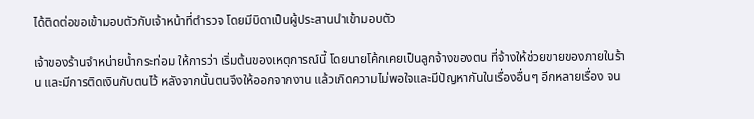ได้ติดต่อขอเข้ามอบตัวกับเจ้าหน้าที่ตำรวจ โดยมีบิดาเป็นผู้ประสานนำเข้ามอบตัว

เจ้าของร้านจำหน่ายน้ำกระท่อม ให้การว่า เริ่มต้นของเหตุการณ์นี้ โดยนายโค้กเคยเป็นลูกจ้างของตน ที่จ้างให้ช่วยขายของภายในร้าน และมีการติดเงินกับตนไว้ หลังจากนั้นตนจึงให้ออกจากงาน แล้วเกิดความไม่พอใจและมีปัญหากันในเรื่องอื่นๆ อีกหลายเรื่อง จน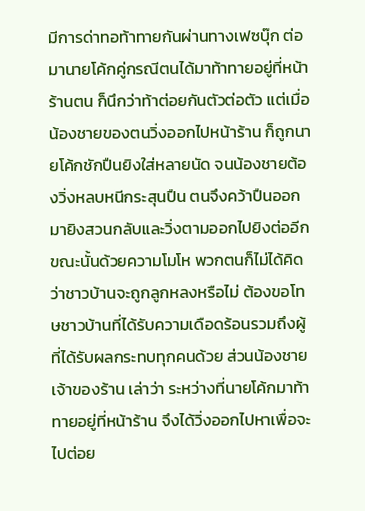มีการด่าทอท้าทายกันผ่านทางเฟซบุ๊ก ต่อมานายโค้กคู่กรณีตนได้มาท้าทายอยู่ที่หน้าร้านตน ก็นึกว่าท้าต่อยกันตัวต่อตัว แต่เมื่อน้องชายของตนวิ่งออกไปหน้าร้าน ก็ถูกนายโค้กชักปืนยิงใส่หลายนัด จนน้องชายต้องวิ่งหลบหนีกระสุนปืน ตนจึงคว้าปืนออกมายิงสวนกลับและวิ่งตามออกไปยิงต่ออีก ขณะนั้นด้วยความโมโห พวกตนก็ไม่ได้คิดว่าชาวบ้านจะถูกลูกหลงหรือไม่ ต้องขอโทษชาวบ้านที่ได้รับความเดือดร้อนรวมถึงผู้ที่ได้รับผลกระทบทุกคนด้วย ส่วนน้องชายเจ้าของร้าน เล่าว่า ระหว่างที่นายโค้กมาท้าทายอยู่ที่หน้าร้าน จึงได้วิ่งออกไปหาเพื่อจะไปต่อย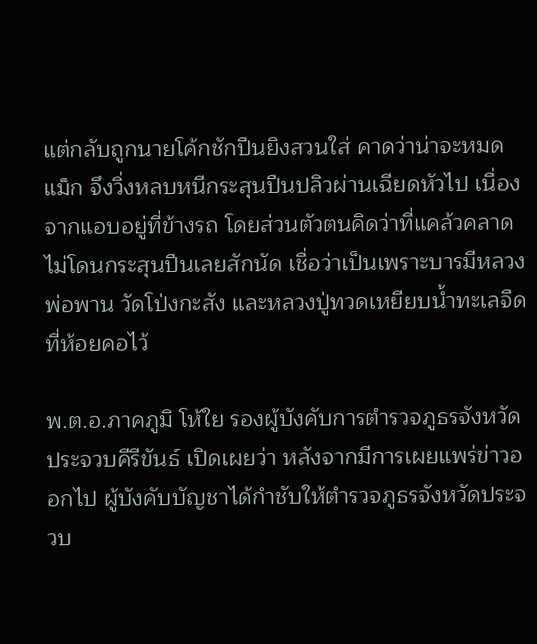แต่กลับถูกนายโค้กชักปืนยิงสวนใส่ คาดว่าน่าจะหมดแม็ก จึงวิ่งหลบหนีกระสุนปืนปลิวผ่านเฉียดหัวไป เนื่องจากแอบอยู่ที่ข้างรถ โดยส่วนตัวตนคิดว่าที่แคล้วคลาดไม่โดนกระสุนปืนเลยสักนัด เชื่อว่าเป็นเพราะบารมีหลวงพ่อพาน วัดโป่งกะสัง และหลวงปู่ทวดเหยียบน้ำทะเลจืดที่ห้อยคอไว้

พ.ต.อ.ภาคภูมิ โห้ใย รองผู้บังคับการตำรวจภูธรจังหวัดประจวบคีรีขันธ์ เปิดเผยว่า หลังจากมีการเผยแพร่ข่าวออกไป ผู้บังคับบัญชาได้กำชับให้ตำรวจภูธรจังหวัดประจวบ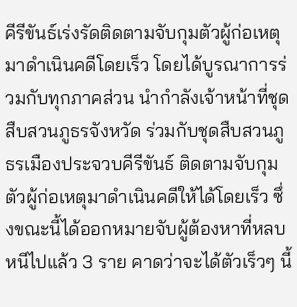คีรีขันธ์เร่งรัดติดตามจับกุมตัวผู้ก่อเหตุมาดำเนินคดีโดยเร็ว โดยได้บูรณาการร่วมกับทุกภาคส่วน นำกำลังเจ้าหน้าที่ชุดสืบสวนภูธรจังหวัด ร่วมกับชุดสืบสวนภูธรเมืองประจวบคีรีขันธ์ ติดตามจับกุมตัวผู้ก่อเหตุมาดำเนินคดีให้ได้โดยเร็ว ซึ่งขณะนี้ได้ออกหมายจับผู้ต้องหาที่หลบหนีไปแล้ว 3 ราย คาดว่าจะได้ตัวเร็วๆ นี้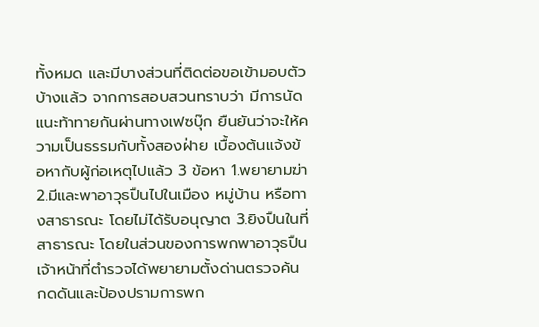ทั้งหมด และมีบางส่วนที่ติดต่อขอเข้ามอบตัวบ้างแล้ว จากการสอบสวนทราบว่า มีการนัดแนะท้าทายกันผ่านทางเฟซบุ๊ก ยืนยันว่าจะให้ความเป็นธรรมกับทั้งสองฝ่าย เบื้องต้นแจ้งข้อหากับผู้ก่อเหตุไปแล้ว 3 ข้อหา 1.พยายามฆ่า 2.มีและพาอาวุธปืนไปในเมือง หมู่บ้าน หรือทางสาธารณะ โดยไม่ได้รับอนุญาต 3.ยิงปืนในที่สาธารณะ โดยในส่วนของการพกพาอาวุธปืน เจ้าหน้าที่ตำรวจได้พยายามตั้งด่านตรวจค้น กดดันและป้องปรามการพก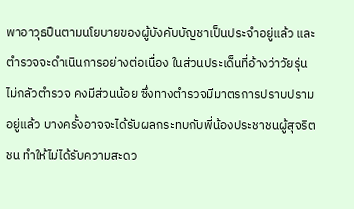พาอาวุธปืนตามนโยบายของผู้บังคับบัญชาเป็นประจำอยู่แล้ว และตำรวจจะดำเนินการอย่างต่อเนื่อง ในส่วนประเด็นที่อ้างว่าวัยรุ่นไม่กลัวตำรวจ คงมีส่วนน้อย ซึ่งทางตำรวจมีมาตรการปราบปรามอยู่แล้ว บางครั้งอาจจะได้รับผลกระทบกับพี่น้องประชาชนผู้สุจริตชน ทำให้ไม่ได้รับความสะดว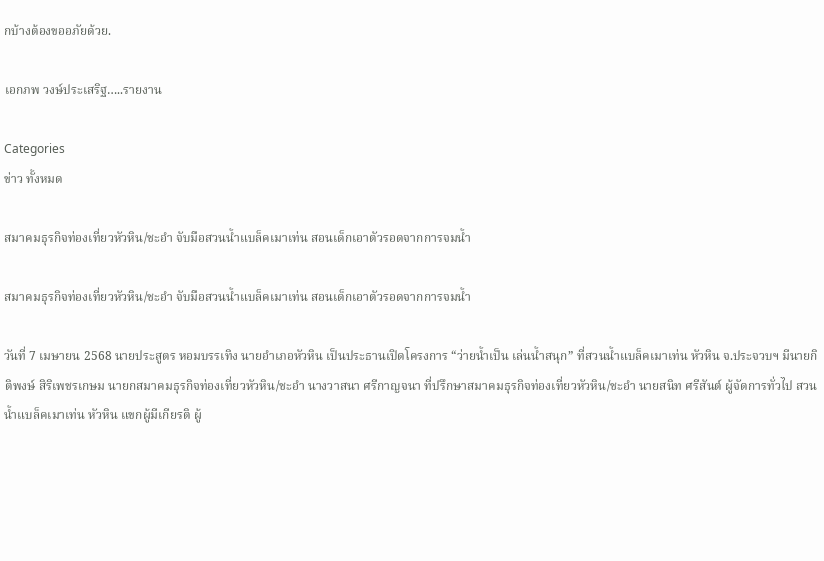กบ้างต้องขออภัยด้วย.

เอกภพ วงษ์ประเสริฐ…..รายงาน

Categories
ข่าว ทั้งหมด

สมาคมธุรกิจท่องเที่ยวหัวหิน/ชะอำ จับมือสวนน้ำแบล็คเมาเท่น สอนเด็กเอาตัวรอดจากการจมน้ำ

สมาคมธุรกิจท่องเที่ยวหัวหิน/ชะอำ จับมือสวนน้ำแบล็คเมาเท่น สอนเด็กเอาตัวรอดจากการจมน้ำ

วันที่ 7 เมษายน 2568 นายประสูตร หอมบรรเทิง นายอำเภอหัวหิน เป็นประธานเปิดโครงการ “ว่ายน้ำเป็น เล่นน้ำสนุก” ที่สวนน้ำแบล็คเมาเท่น หัวหิน จ.ประจวบฯ มีนายกิติพงษ์ สิริเพชรเกษม นายกสมาคมธุรกิจท่องเที่ยวหัวหิน/ชะอำ นางวาสนา ศรีกาญจนา ที่ปรึกษาสมาคมธุรกิจท่องเที่ยวหัวหิน/ชะอำ นายสนิท ศรีสันต์ ผู้จัดการทั่วไป สวนน้ำแบล็คเมาเท่น หัวหิน แขกผู้มีเกียรติ ผู้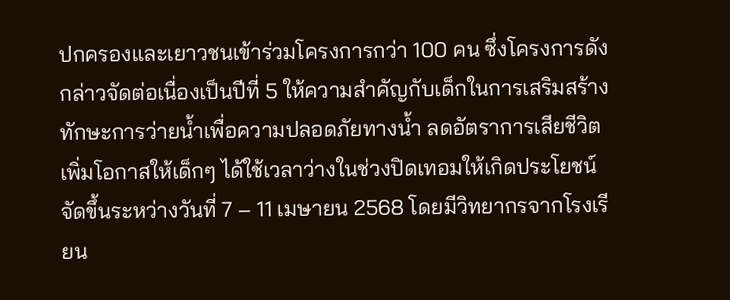ปกครองและเยาวชนเข้าร่วมโครงการกว่า 100 คน ซึ่งโครงการดังกล่าวจัดต่อเนื่องเป็นปีที่ 5 ให้ความสำคัญกับเด็กในการเสริมสร้างทักษะการว่ายน้ำเพื่อความปลอดภัยทางน้ำ ลดอัตราการเสียชีวิต เพิ่มโอกาสให้เด็กๆ ได้ใช้เวลาว่างในช่วงปิดเทอมให้เกิดประโยชน์ จัดขึ้นระหว่างวันที่ 7 – 11 เมษายน 2568 โดยมีวิทยากรจากโรงเรียน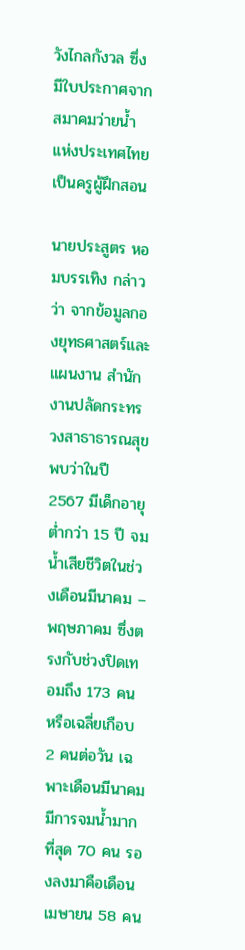วังไกลกังวล ซึ่งมีใบประกาศจากสมาคมว่ายน้ำเเห่งประเทศไทย เป็นครูผู้ฝึกสอน

นายประสูตร หอมบรรเทิง กล่าวว่า จากข้อมูลกองยุทธศาสตร์และแผนงาน สำนักงานปลัดกระทรวงสาธาธารณสุข พบว่าในปี 2567 มีเด็กอายุต่ำกว่า 15 ปี จมน้ำเสียชีวิตในช่วงเดือนมีนาคม – พฤษภาคม ซึ่งตรงกับช่วงปิดเทอมถึง 173 คน หรือเฉลี่ยเกือบ 2 คนต่อวัน เฉพาะเดือนมีนาคมมีการจมน้ำมากที่สุด 70 คน รองลงมาคือเดือนเมษายน 58 คน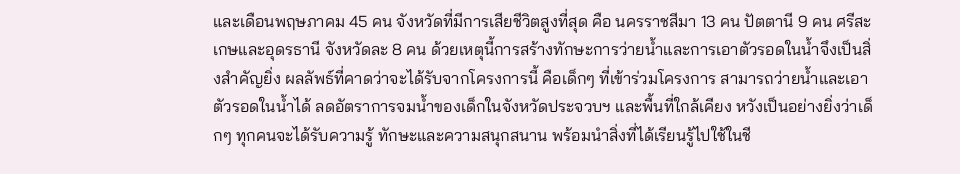และเดือนพฤษภาคม 45 คน จังหวัดที่มีการเสียชีวิตสูงที่สุด คือ นครราชสีมา 13 คน ปัตตานี 9 คน ศรีสะเกษและอุดรธานี จังหวัดละ 8 คน ด้วยเหตุนี้การสร้างทักษะการว่ายน้ำและการเอาตัวรอดในน้ำจึงเป็นสิ่งสำคัญยิ่ง ผลลัพธ์ที่คาดว่าจะได้รับจากโครงการนี้ คือเด็กๆ ที่เข้าร่วมโครงการ สามารถว่ายน้ำและเอาตัวรอดในน้ำได้ ลดอัตราการจมน้ำของเด็กในจังหวัดประจวบฯ และพื้นที่ใกล้เคียง หวังเป็นอย่างยิ่งว่าเด็กๆ ทุกคนจะได้รับความรู้ ทักษะและความสนุกสนาน พร้อมนำสิ่งที่ได้เรียนรู้ไปใช้ในชี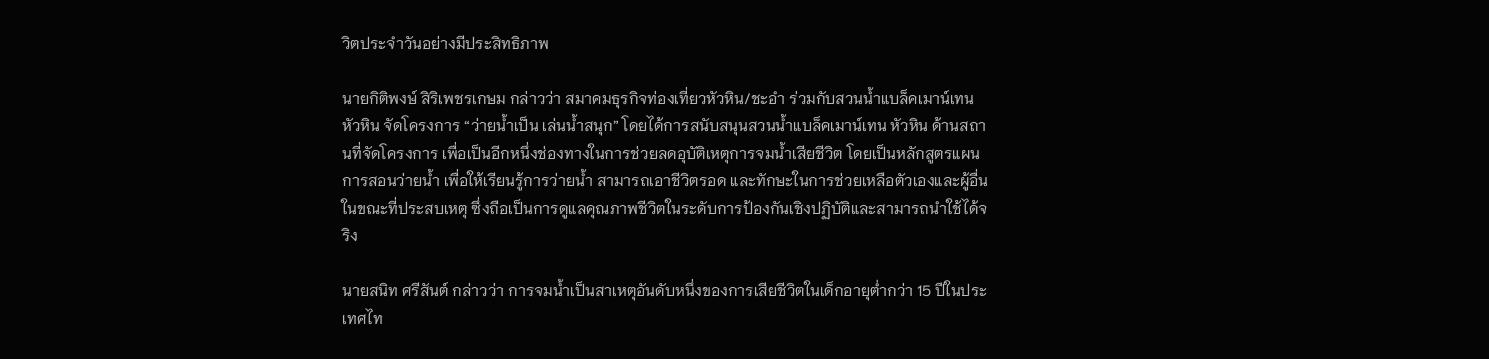วิตประจำวันอย่างมีประสิทธิภาพ

นายกิติพงษ์ สิริเพชรเกษม กล่าวว่า สมาคมธุรกิจท่องเที่ยวหัวหิน/ชะอำ ร่วมกับสวนน้ำแบล็คเมาน์เทน หัวหิน จัดโครงการ “ว่ายน้ำเป็น เล่นน้ำสนุก” โดยได้การสนับสนุนสวนน้ำแบล็คเมาน์เทน หัวหิน ด้านสถานที่จัดโครงการ เพื่อเป็นอีกหนึ่งช่องทางในการช่วยลดอุบัติเหตุการจมน้ำเสียชีวิต โดยเป็นหลักสูตรแผนการสอนว่ายน้ำ เพื่อให้เรียนรู้การว่ายน้ำ สามารถเอาชีวิตรอด และทักษะในการช่วยเหลือตัวเองและผู้อื่นในขณะที่ประสบเหตุ ซึ่งถือเป็นการดูแลคุณภาพชีวิตในระดับการป้องกันเชิงปฏิบัติและสามารถนำใช้ได้จริง

นายสนิท ศรีสันต์ กล่าวว่า การจมน้ำเป็นสาเหตุอันดับหนึ่งของการเสียชีวิตในเด็กอายุต่ำกว่า 15 ปีในประเทศไท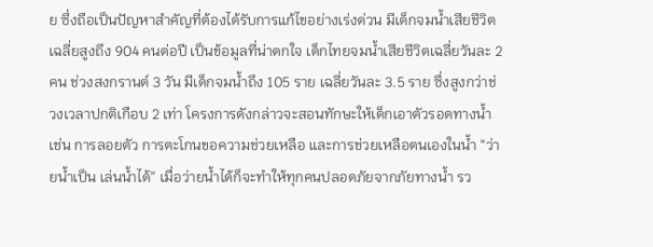ย ซึ่งถือเป็นปัญหาสำคัญที่ต้องได้รับการแก้ไขอย่างเร่งด่วน มีเด็กจมน้ำเสียชีวิตเฉลี่ยสูงถึง 904 คนต่อปี เป็นข้อมูลที่น่าตกใจ เด็กไทยจมน้ำเสียชีวิตเฉลี่ยวันละ 2 คน ช่วงสงกรานต์ 3 วัน มีเด็กจมน้ำถึง 105 ราย เฉลี่ยวันละ 3.5 ราย ซึ่งสูงกว่าช่วงเวลาปกติเกือบ 2 เท่า โครงการดังกล่าวจะสอนทักษะให้เด็กเอาตัวรอดทางน้ำ เช่น การลอยตัว การตะโกนขอความช่วยเหลือ และการช่วยเหลือตนเองในน้ำ “ว่ายน้ำเป็น เล่นน้ำได้” เมื่อว่ายน้ำได้ก็จะทำให้ทุกคนปลอดภัยจากภัยทางน้ำ รว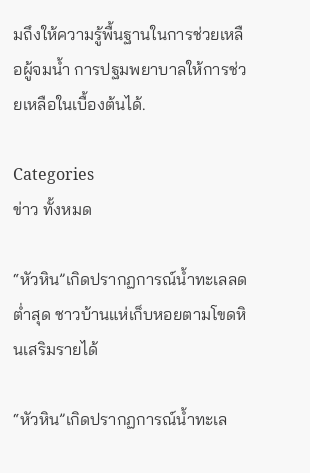มถึงให้ความรู้พื้นฐานในการช่วยเหลือผู้จมน้ำ การปฐมพยาบาลให้การช่วยเหลือในเบื้องต้นได้.

Categories
ข่าว ทั้งหมด

“หัวหิน”เกิดปรากฏการณ์น้ำทะเลลดต่ำสุด ชาวบ้านแห่เก็บหอยตามโขดหินเสริมรายได้

“หัวหิน”เกิดปรากฏการณ์น้ำทะเล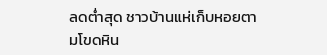ลดต่ำสุด ชาวบ้านแห่เก็บหอยตามโขดหิน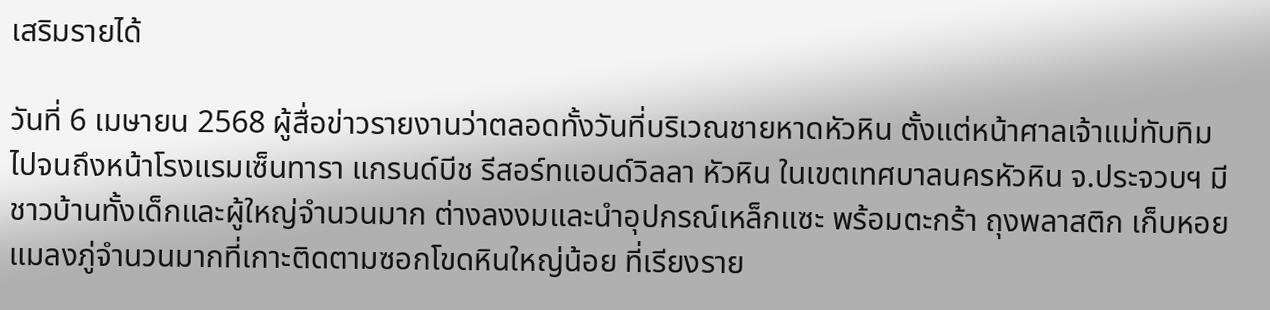เสริมรายได้

วันที่ 6 เมษายน 2568 ผู้สื่อข่าวรายงานว่าตลอดทั้งวันที่บริเวณชายหาดหัวหิน ตั้งแต่หน้าศาลเจ้าแม่ทับทิม ไปจนถึงหน้าโรงแรมเซ็นทารา แกรนด์บีช รีสอร์ทแอนด์วิลลา หัวหิน ในเขตเทศบาลนครหัวหิน จ.ประจวบฯ มีชาวบ้านทั้งเด็กและผู้ใหญ่จำนวนมาก ต่างลงงมและนำอุปกรณ์เหล็กแซะ พร้อมตะกร้า ถุงพลาสติก เก็บหอยแมลงภู่จำนวนมากที่เกาะติดตามซอกโขดหินใหญ่น้อย ที่เรียงราย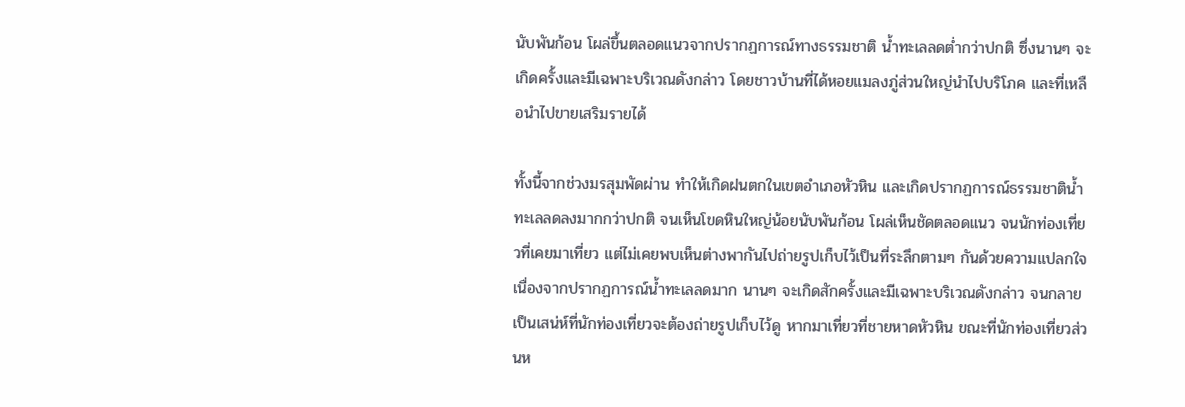นับพันก้อน โผล่ขึ้นตลอดแนวจากปรากฏการณ์ทางธรรมชาติ น้ำทะเลลดต่ำกว่าปกติ ซึ่งนานๆ จะเกิดครั้งและมีเฉพาะบริเวณดังกล่าว โดยชาวบ้านที่ได้หอยแมลงภู่ส่วนใหญ่นำไปบริโภค และที่เหลือนำไปขายเสริมรายได้

ทั้งนี้จากช่วงมรสุมพัดผ่าน ทำให้เกิดฝนตกในเขตอำเภอหัวหิน และเกิดปรากฏการณ์ธรรมชาติน้ำทะเลลดลงมากกว่าปกติ จนเห็นโขดหินใหญ่น้อยนับพันก้อน โผล่เห็นชัดตลอดแนว จนนักท่องเที่ยวที่เคยมาเที่ยว แต่ไม่เคยพบเห็นต่างพากันไปถ่ายรูปเก็บไว้เป็นที่ระลึกตามๆ กันด้วยความแปลกใจ เนื่องจากปรากฏการณ์น้ำทะเลลดมาก นานๆ จะเกิดสักครั้งและมีเฉพาะบริเวณดังกล่าว จนกลายเป็นเสน่ห์ที่นักท่องเที่ยวจะต้องถ่ายรูปเก็บไว้ดู หากมาเที่ยวที่ชายหาดหัวหิน ขณะที่นักท่องเที่ยวส่วนห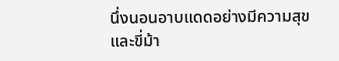นึ่งนอนอาบแดดอย่างมีความสุข และขี่ม้า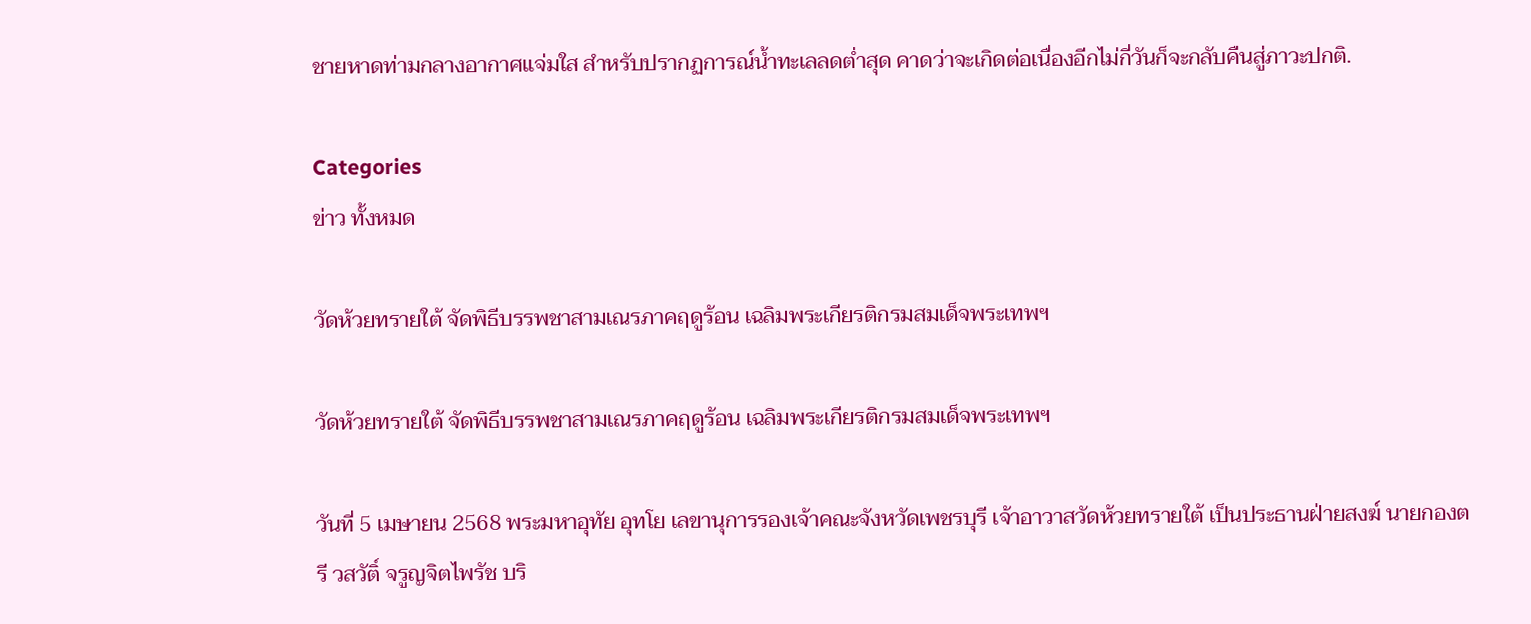ชายหาดท่ามกลางอากาศแจ่มใส สำหรับปรากฏการณ์น้ำทะเลลดต่ำสุด คาดว่าจะเกิดต่อเนื่องอีกไม่กี่วันก็จะกลับคืนสู่ภาวะปกติ.

Categories
ข่าว ทั้งหมด

วัดห้วยทรายใต้ จัดพิธีบรรพชาสามเณรภาคฤดูร้อน เฉลิมพระเกียรติกรมสมเด็จพระเทพฯ

วัดห้วยทรายใต้ จัดพิธีบรรพชาสามเณรภาคฤดูร้อน เฉลิมพระเกียรติกรมสมเด็จพระเทพฯ

วันที่ 5 เมษายน 2568 พระมหาอุทัย อุทโย เลขานุการรองเจ้าคณะจังหวัดเพชรบุรี เจ้าอาวาสวัดห้วยทรายใต้ เป็นประธานฝ่ายสงฆ์ นายกองตรี วสวัติ์ จรูญจิตไพรัช บริ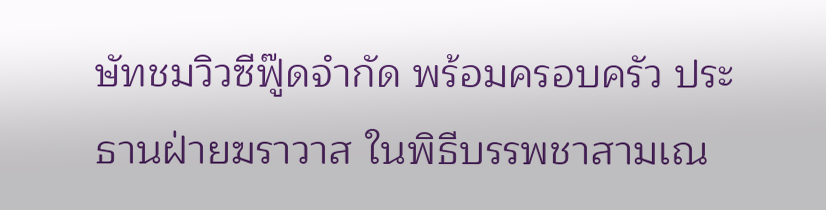ษัทชมวิวซีฟู๊ดจำกัด พร้อมครอบครัว ประธานฝ่ายฆราวาส ในพิธีบรรพชาสามเณ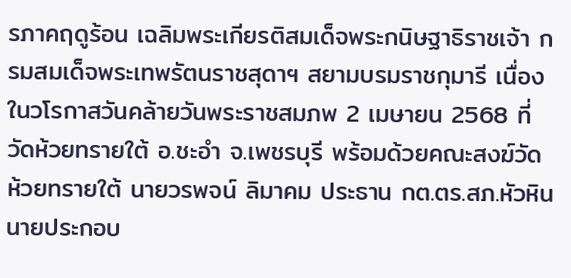รภาคฤดูร้อน เฉลิมพระเกียรติสมเด็จพระกนิษฐาธิราชเจ้า กรมสมเด็จพระเทพรัตนราชสุดาฯ สยามบรมราชกุมารี เนื่องในวโรกาสวันคล้ายวันพระราชสมภพ 2 เมษายน 2568 ที่วัดห้วยทรายใต้ อ.ชะอำ จ.เพชรบุรี พร้อมด้วยคณะสงฆ์วัดห้วยทรายใต้ นายวรพจน์ ลิมาคม ประธาน กต.ตร.สภ.หัวหิน นายประกอบ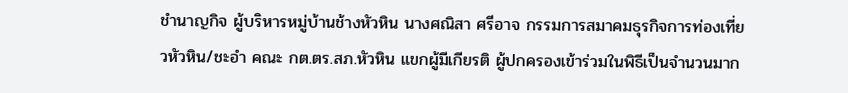ชำนาญกิจ ผู้บริหารหมู่บ้านช้างหัวหิน นางศณิสา ศรีอาจ กรรมการสมาคมธุรกิจการท่องเที่ยวหัวหิน/ชะอำ คณะ กต.ตร.สภ.หัวหิน แขกผู้มีเกียรติ ผู้ปกครองเข้าร่วมในพิธีเป็นจำนวนมาก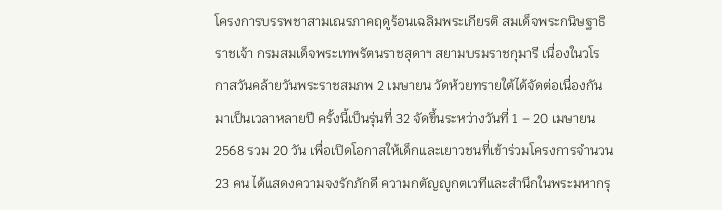โครงการบรรพชาสามเณรภาคฤดูร้อนเฉลิมพระเกียรติ สมเด็จพระกนิษฐาธิราชเจ้า กรมสมเด็จพระเทพรัตนราชสุดาฯ สยามบรมราชกุมารี เนื่องในวโรกาสวันคล้ายวันพระราชสมภพ 2 เมษายน วัดห้วยทรายใต้ได้จัดต่อเนื่องกันมาเป็นเวลาหลายปี ครั้งนี้เป็นรุ่นที่ 32 จัดขึ้นระหว่างวันที่ 1 – 20 เมษายน 2568 รวม 20 วัน เพื่อเปิดโอกาสให้เด็กและเยาวชนที่เข้าร่วมโครงการจำนวน 23 คน ได้แสดงความจงรักภักดี ความกตัญญูกตเวทีและสำนึกในพระมหากรุ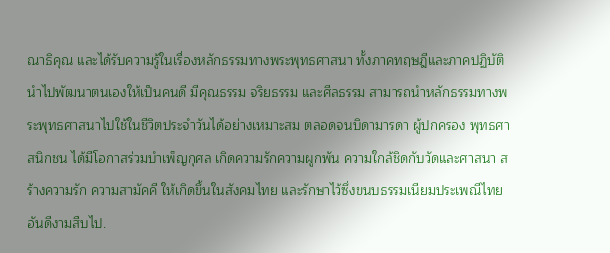ณาธิคุณ และได้รับความรู้ในเรื่องหลักธรรมทางพระพุทธศาสนา ทั้งภาคทฤษฎีและภาคปฏิบัติ นำไปพัฒนาตนเองให้เป็นคนดี มีคุณธรรม จริยธรรม และศีลธรรม สามารถนำหลักธรรมทางพระพุทธศาสนาไปใช้ในชีวิตประจำวันได้อย่างเหมาะสม ตลอดจนบิดามารดา ผู้ปกครอง พุทธศาสนิกชน ได้มีโอกาสร่วมบำเพ็ญกุศล เกิดความรักความผูกพัน ความใกล้ชิดกับวัดและศาสนา สร้างความรัก ความสามัคคี ให้เกิดขึ้นในสังคมไทย และรักษาไว้ซึ่งขนบธรรมเนียมประเพณีไทยอันดีงามสืบไป.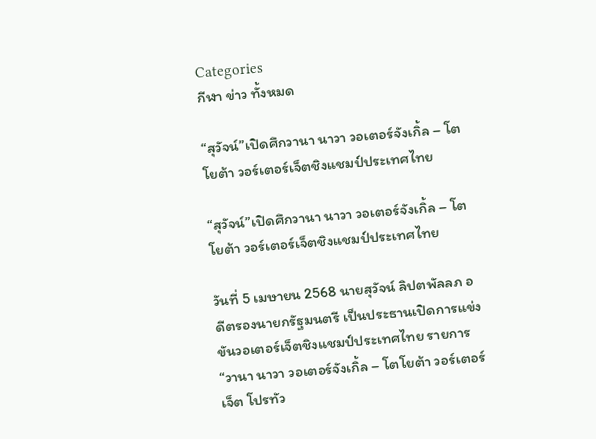Categories
กีฬา ข่าว ทั้งหมด

“สุวัจน์”เปิดศึกวานา นาวา วอเตอร์จังเกิ้ล – โตโยต้า วอร์เตอร์เจ็ตชิงแชมป์ประเทศไทย

“สุวัจน์”เปิดศึกวานา นาวา วอเตอร์จังเกิ้ล – โตโยต้า วอร์เตอร์เจ็ตชิงแชมป์ประเทศไทย

วันที่ 5 เมษายน 2568 นายสุวัจน์ ลิปตพัลลภ อดีตรองนายกรัฐมนตรี เป็นประธานเปิดการแข่งขันวอเตอร์เจ็ตชิงแชมป์ประเทศไทย รายการ“วานา นาวา วอเตอร์จังเกิ้ล – โตโยต้า วอร์เตอร์เจ็ต โปรทัว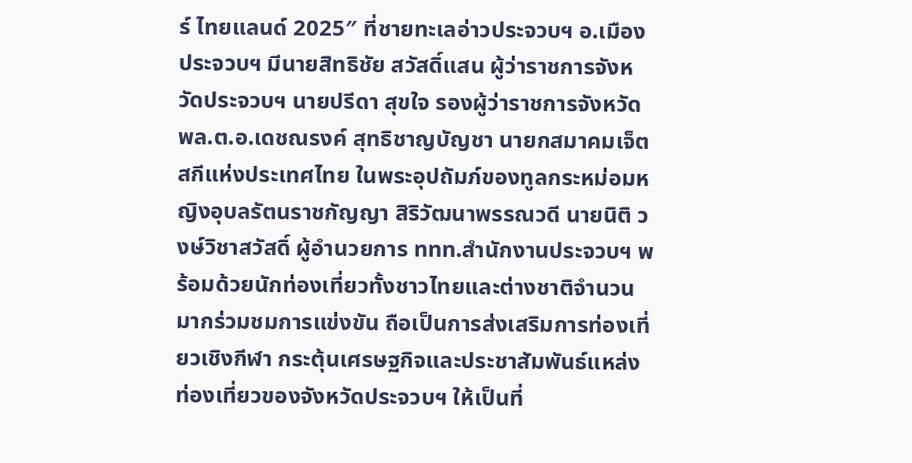ร์ ไทยแลนด์ 2025″ ที่ชายทะเลอ่าวประจวบฯ อ.เมืองประจวบฯ มีนายสิทธิชัย สวัสดิ์แสน ผู้ว่าราชการจังหวัดประจวบฯ นายปรีดา สุขใจ รองผู้ว่าราชการจังหวัด พล.ต.อ.เดชณรงค์ สุทธิชาญบัญชา นายกสมาคมเจ็ตสกีแห่งประเทศไทย ในพระอุปถัมภ์ของทูลกระหม่อมหญิงอุบลรัตนราชกัญญา สิริวัฒนาพรรณวดี นายนิติ วงษ์วิชาสวัสดิ์ ผู้อำนวยการ ททท.สำนักงานประจวบฯ พร้อมด้วยนักท่องเที่ยวทั้งชาวไทยและต่างชาติจำนวนมากร่วมชมการแข่งขัน ถือเป็นการส่งเสริมการท่องเที่ยวเชิงกีฬา กระตุ้นเศรษฐกิจและประชาสัมพันธ์แหล่งท่องเที่ยวของจังหวัดประจวบฯ ให้เป็นที่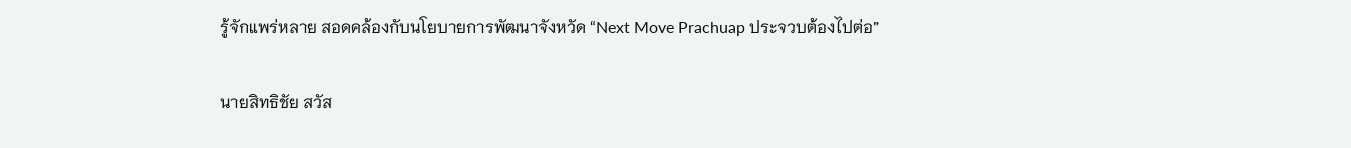รู้จักแพร่หลาย สอดคล้องกับนโยบายการพัฒนาจังหวัด “Next Move Prachuap ประจวบต้องไปต่อ”

นายสิทธิชัย สวัส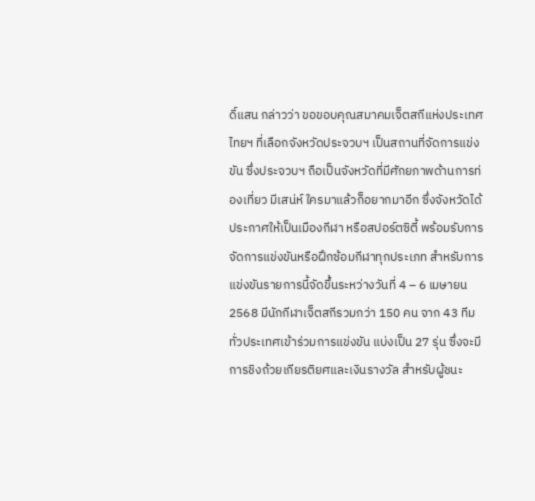ดิ์แสน กล่าวว่า ขอขอบคุณสมาคมเจ็ตสกีแห่งประเทศไทยฯ ที่เลือกจังหวัดประจวบฯ เป็นสถานที่จัดการแข่งขัน ซึ่งประจวบฯ ถือเป็นจังหวัดที่มีศักยภาพด้านการท่องเที่ยว มีเสน่ห์ ใครมาแล้วก็อยากมาอีก ซึ่งจังหวัดได้ประกาศให้เป็นเมืองกีฬา หรือสปอร์ตซิตี้ พร้อมรับการจัดการแข่งขันหรือฝึกซ้อมกีฬาทุกประเภท สำหรับการแข่งขันรายการนี้จัดขึ้นระหว่างวันที่ 4 – 6 เมษายน 2568 มีนักกีฬาเจ็ตสกีรวมกว่า 150 คน จาก 43 ทีมทั่วประเทศเข้าร่วมการแข่งขัน แบ่งเป็น 27 รุ่น ซึ่งจะมีการชิงถ้วยเกียรติยศและเงินรางวัล สำหรับผู้ชนะ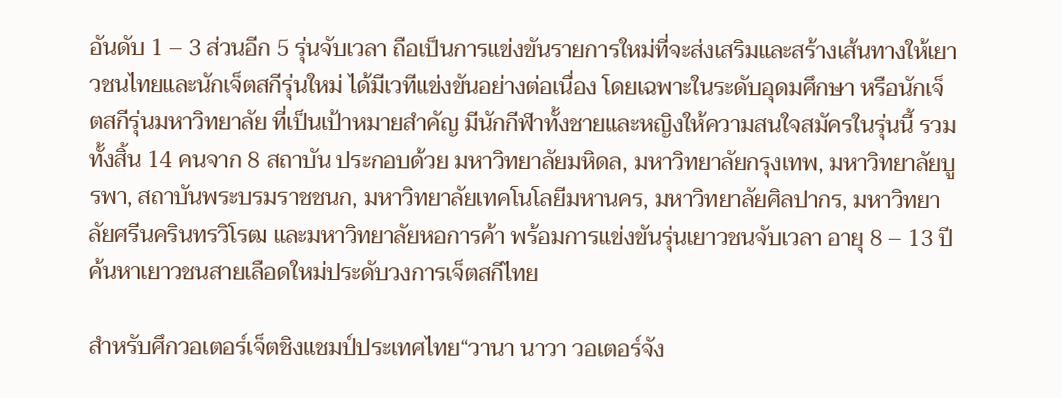อันดับ 1 – 3 ส่วนอีก 5 รุ่นจับเวลา ถือเป็นการแข่งขันรายการใหม่ที่จะส่งเสริมและสร้างเส้นทางให้เยาวชนไทยและนักเจ็ตสกีรุ่นใหม่ ได้มีเวทีแข่งขันอย่างต่อเนื่อง โดยเฉพาะในระดับอุดมศึกษา หรือนักเจ็ตสกีรุ่นมหาวิทยาลัย ที่เป็นเป้าหมายสำคัญ มีนักกีฬาทั้งชายและหญิงให้ความสนใจสมัครในรุ่นนี้ รวมทั้งสิ้น 14 คนจาก 8 สถาบัน ประกอบด้วย มหาวิทยาลัยมหิดล, มหาวิทยาลัยกรุงเทพ, มหาวิทยาลัยบูรพา, สถาบันพระบรมราชชนก, มหาวิทยาลัยเทคโนโลยีมหานคร, มหาวิทยาลัยศิลปากร, มหาวิทยาลัยศรีนครินทรวิโรฒ และมหาวิทยาลัยหอการค้า พร้อมการแข่งขันรุ่นเยาวชนจับเวลา อายุ 8 – 13 ปี ค้นหาเยาวชนสายเลือดใหม่ประดับวงการเจ็ตสกีไทย

สำหรับศึกวอเตอร์เจ็ตชิงแชมป์ประเทศไทย“วานา นาวา วอเตอร์จัง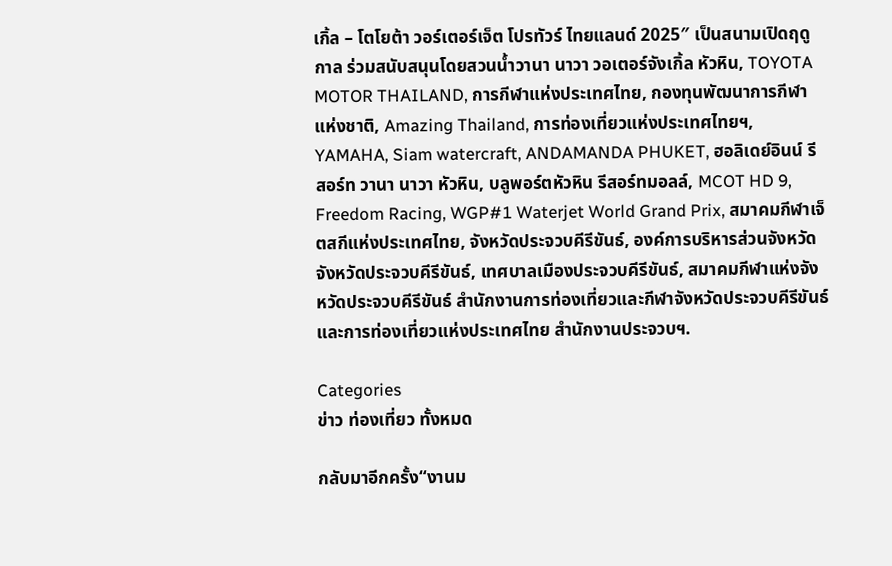เกิ้ล – โตโยต้า วอร์เตอร์เจ็ต โปรทัวร์ ไทยแลนด์ 2025″ เป็นสนามเปิดฤดูกาล ร่วมสนับสนุนโดยสวนน้ำวานา นาวา วอเตอร์จังเกิ้ล หัวหิน, TOYOTA MOTOR THAILAND, การกีฬาแห่งประเทศไทย, กองทุนพัฒนาการกีฬาแห่งชาติ, Amazing Thailand, การท่องเที่ยวแห่งประเทศไทยฯ, YAMAHA, Siam watercraft, ANDAMANDA PHUKET, ฮอลิเดย์อินน์ รีสอร์ท วานา นาวา หัวหิน, บลูพอร์ตหัวหิน รีสอร์ทมอลล์, MCOT HD 9, Freedom Racing, WGP#1 Waterjet World Grand Prix, สมาคมกีฬาเจ็ตสกีแห่งประเทศไทย, จังหวัดประจวบคีรีขันธ์, องค์การบริหารส่วนจังหวัดจังหวัดประจวบคีรีขันธ์, เทศบาลเมืองประจวบคีรีขันธ์, สมาคมกีฬาแห่งจังหวัดประจวบคีรีขันธ์ สำนักงานการท่องเที่ยวและกีฬาจังหวัดประจวบคีรีขันธ์ และการท่องเที่ยวแห่งประเทศไทย สำนักงานประจวบฯ.

Categories
ข่าว ท่องเที่ยว ทั้งหมด

กลับมาอีกครั้ง“งานม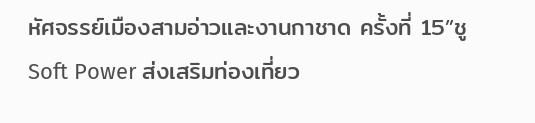หัศจรรย์เมืองสามอ่าวและงานกาชาด ครั้งที่ 15”ชู Soft Power ส่งเสริมท่องเที่ยว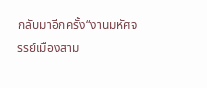กลับมาอีกครั้ง“งานมหัศจรรย์เมืองสาม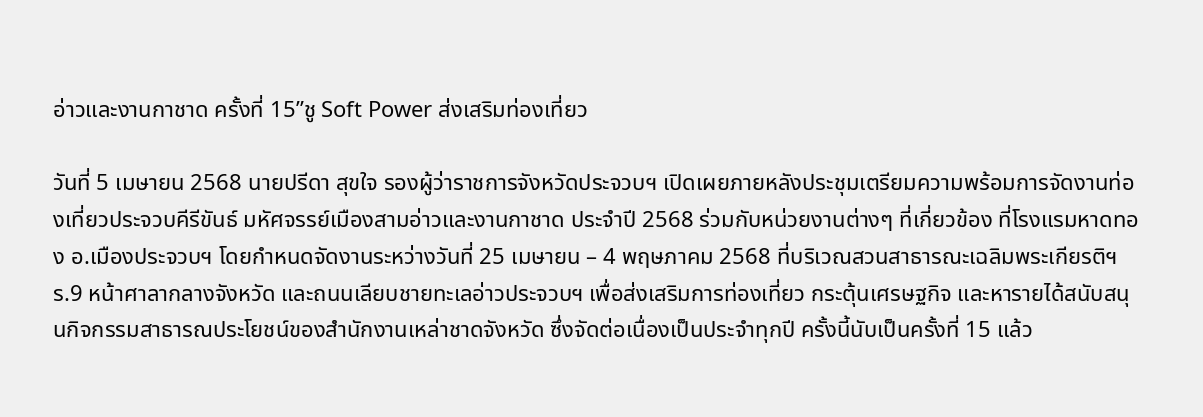อ่าวและงานกาชาด ครั้งที่ 15”ชู Soft Power ส่งเสริมท่องเที่ยว

วันที่ 5 เมษายน 2568 นายปรีดา สุขใจ รองผู้ว่าราชการจังหวัดประจวบฯ เปิดเผยภายหลังประชุมเตรียมความพร้อมการจัดงานท่องเที่ยวประจวบคีรีขันธ์ มหัศจรรย์เมืองสามอ่าวและงานกาชาด ประจำปี 2568 ร่วมกับหน่วยงานต่างๆ ที่เกี่ยวข้อง ที่โรงแรมหาดทอง อ.เมืองประจวบฯ โดยกำหนดจัดงานระหว่างวันที่ 25 เมษายน – 4 พฤษภาคม 2568 ที่บริเวณสวนสาธารณะเฉลิมพระเกียรติฯ ร.9 หน้าศาลากลางจังหวัด และถนนเลียบชายทะเลอ่าวประจวบฯ เพื่อส่งเสริมการท่องเที่ยว กระตุ้นเศรษฐกิจ และหารายได้สนับสนุนกิจกรรมสาธารณประโยชน์ของสำนักงานเหล่าชาดจังหวัด ซึ่งจัดต่อเนื่องเป็นประจำทุกปี ครั้งนี้นับเป็นครั้งที่ 15 แล้ว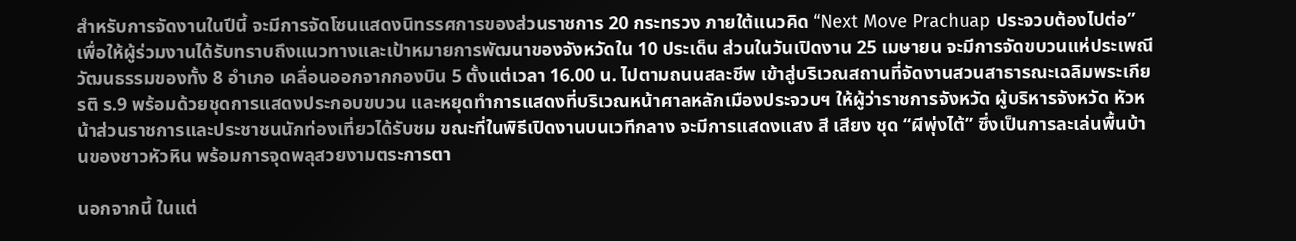สำหรับการจัดงานในปีนี้ จะมีการจัดโซนแสดงนิทรรศการของส่วนราชการ 20 กระทรวง ภายใต้แนวคิด “Next Move Prachuap ประจวบต้องไปต่อ” เพื่อให้ผู้ร่วมงานได้รับทราบถึงแนวทางและเป้าหมายการพัฒนาของจังหวัดใน 10 ประเด็น ส่วนในวันเปิดงาน 25 เมษายน จะมีการจัดขบวนแห่ประเพณีวัฒนธรรมของทั้ง 8 อำเภอ เคลื่อนออกจากกองบิน 5 ตั้งแต่เวลา 16.00 น. ไปตามถนนสละชีพ เข้าสู่บริเวณสถานที่จัดงานสวนสาธารณะเฉลิมพระเกียรติ ร.9 พร้อมด้วยชุดการแสดงประกอบขบวน และหยุดทำการแสดงที่บริเวณหน้าศาลหลักเมืองประจวบฯ ให้ผู้ว่าราชการจังหวัด ผู้บริหารจังหวัด หัวหน้าส่วนราชการและประชาชนนักท่องเที่ยวได้รับชม ขณะที่ในพิธีเปิดงานบนเวทีกลาง จะมีการแสดงแสง สี เสียง ชุด “ผีพุ่งไต้” ซึ่งเป็นการละเล่นพื้นบ้านของชาวหัวหิน พร้อมการจุดพลุสวยงามตระการตา

นอกจากนี้ ในแต่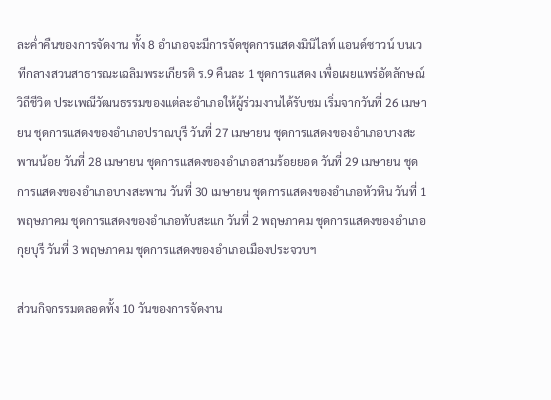ละค่ำคืนของการจัดงาน ทั้ง 8 อำเภอจะมีการจัดชุดการแสดงมินิไลท์ แอนด์ซาวน์ บนเวทีกลางสวนสาธารณะเฉลิมพระเกียรติ ร.9 คืนละ 1 ชุดการแสดง เพื่อเผยแพร่อัตลักษณ์วิถีชีวิต ประเพณีวัฒนธรรมของแต่ละอำเภอให้ผู้ร่วมงานได้รับชม เริ่มจากวันที่ 26 เมษายน ชุดการแสดงของอำเภอปราณบุรี วันที่ 27 เมษายน ชุดการแสดงของอำเภอบางสะพานน้อย วันที่ 28 เมษายน ชุดการแสดงของอำเภอสามร้อยยอด วันที่ 29 เมษายน ชุดการแสดงของอำเภอบางสะพาน วันที่ 30 เมษายน ชุดการแสดงของอำเภอหัวหิน วันที่ 1 พฤษภาคม ชุดการแสดงของอำเภอทับสะแก วันที่ 2 พฤษภาคม ชุดการแสดงของอำเภอกุยบุรี วันที่ 3 พฤษภาคม ชุดการแสดงของอำเภอเมืองประจวบฯ

ส่วนกิจกรรมตลอดทั้ง 10 วันของการจัดงาน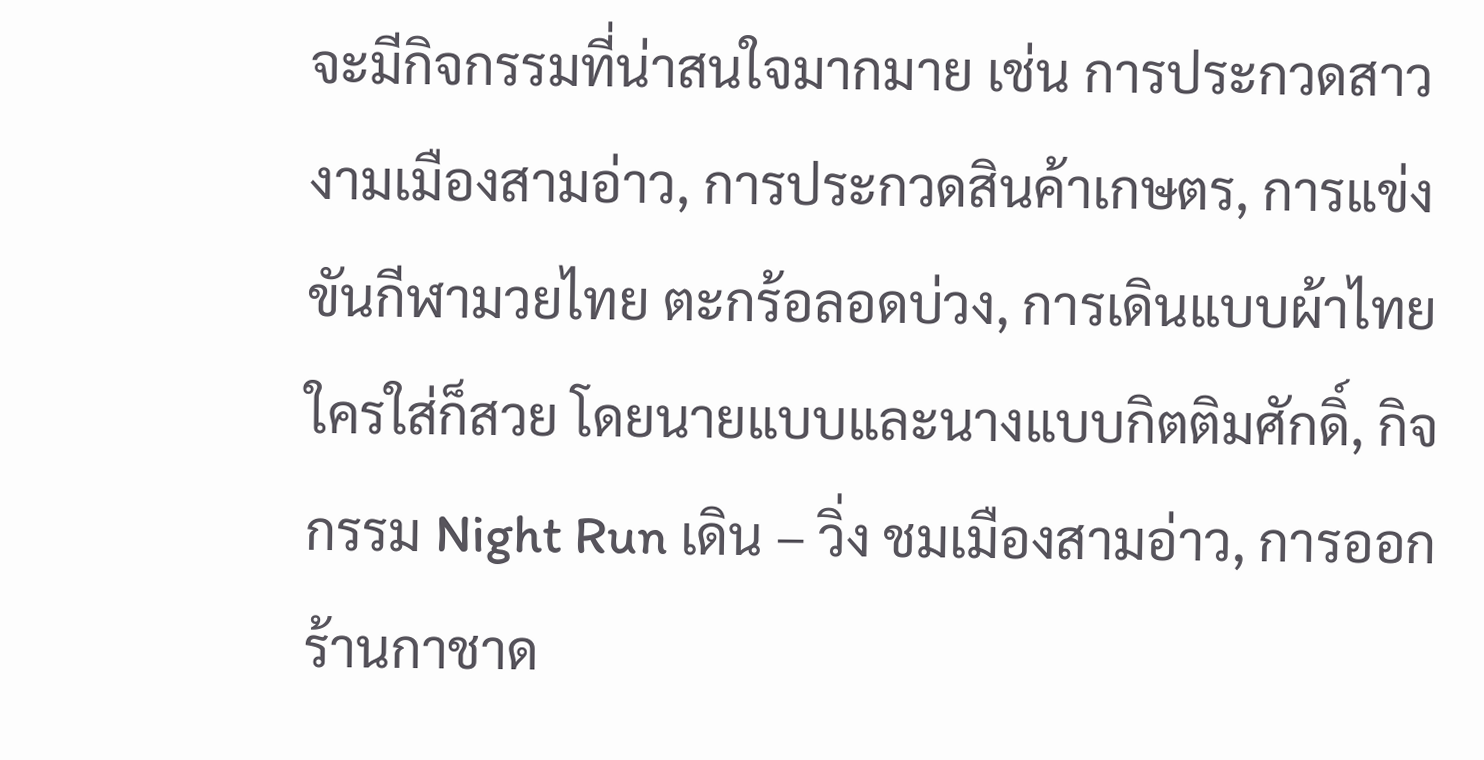จะมีกิจกรรมที่น่าสนใจมากมาย เช่น การประกวดสาวงามเมืองสามอ่าว, การประกวดสินค้าเกษตร, การแข่งขันกีฬามวยไทย ตะกร้อลอดบ่วง, การเดินแบบผ้าไทย ใครใส่ก็สวย โดยนายแบบและนางแบบกิตติมศักดิ์, กิจกรรม Night Run เดิน – วิ่ง ชมเมืองสามอ่าว, การออกร้านกาชาด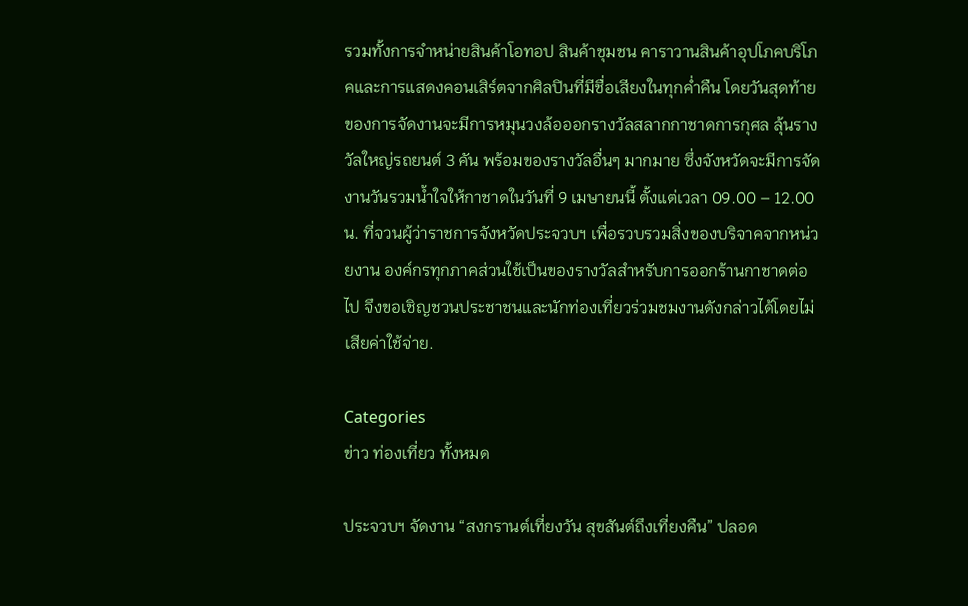รวมทั้งการจำหน่ายสินค้าโอทอป สินค้าชุมชน คาราวานสินค้าอุปโภคบริโภคและการแสดงคอนเสิร์ตจากศิลปินที่มีชื่อเสียงในทุกค่ำคืน โดยวันสุดท้ายของการจัดงานจะมีการหมุนวงล้อออกรางวัลสลากกาชาดการกุศล ลุ้นรางวัลใหญ่รถยนต์ 3 คัน พร้อมของรางวัลอื่นๆ มากมาย ซึ่งจังหวัดจะมีการจัดงานวันรวมน้ำใจให้กาชาดในวันที่ 9 เมษายนนี้ ตั้งแต่เวลา 09.00 – 12.00 น. ที่จวนผู้ว่าราชการจังหวัดประจวบฯ เพื่อรวบรวมสิ่งของบริจาคจากหน่วยงาน องค์กรทุกภาคส่วนใช้เป็นของรางวัลสำหรับการออกร้านกาชาดต่อไป จึงขอเชิญชวนประชาชนและนักท่องเที่ยวร่วมชมงานดังกล่าวได้โดยไม่เสียค่าใช้จ่าย.

Categories
ข่าว ท่องเที่ยว ทั้งหมด

ประจวบฯ จัดงาน “สงกรานต์เที่ยงวัน สุขสันต์ถึงเที่ยงคืน” ปลอด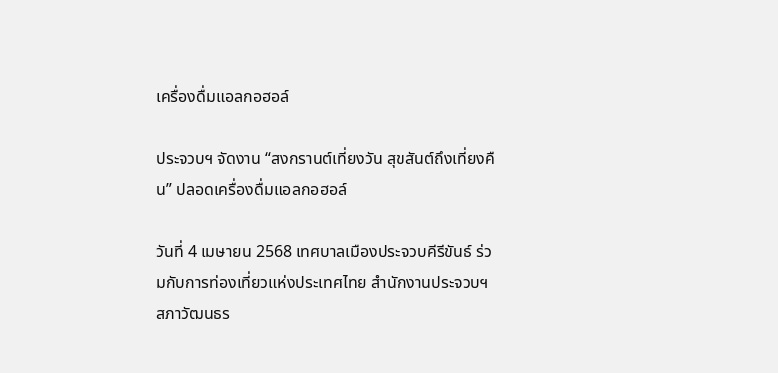เครื่องดื่มแอลกอฮอล์

ประจวบฯ จัดงาน “สงกรานต์เที่ยงวัน สุขสันต์ถึงเที่ยงคืน” ปลอดเครื่องดื่มแอลกอฮอล์

วันที่ 4 เมษายน 2568 เทศบาลเมืองประจวบคีรีขันธ์ ร่วมกับการท่องเที่ยวแห่งประเทศไทย สำนักงานประจวบฯ สภาวัฒนธร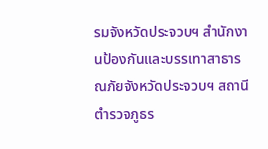รมจังหวัดประจวบฯ สำนักงานป้องกันและบรรเทาสาธารณภัยจังหวัดประจวบฯ สถานีตำรวจภูธร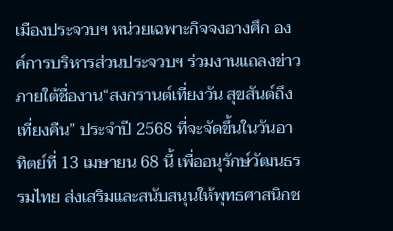เมืองประจวบฯ หน่วยเฉพาะกิจจงอางศึก องค์การบริหารส่วนประจวบฯ ร่วมงานแถลงข่าว ภายใต้ชื่องาน“สงกรานต์เที่ยงวัน สุขสันต์ถึงเที่ยงคืน” ประจำปี 2568 ที่จะจัดขึ้นในวันอาทิตย์ที่ 13 เมษายน 68 นี้ เพื่ออนุรักษ์วัฒนธรรมไทย ส่งเสริมและสนับสนุนให้พุทธศาสนิกช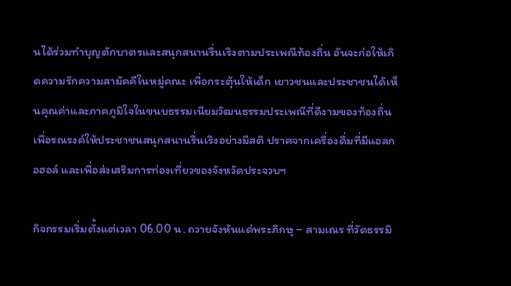นได้ร่วมทำบุญตักบาตรและสนุกสนานรื่นเริงตามประเพณีท้องถิ่น อันจะก่อให้เกิดความรักความสามัคคีในหมู่คณะ เพื่อกระตุ้นให้เด็ก เยาวชนและประชาชนได้เห็นคุณค่าและภาคภูมิใจในขนบธรรมเนียมวัฒนธรรมประเพณีที่ดีงามของท้องถิ่น เพื่อรณรงค์ให้ประชาชนสนุกสนานรื่นเริงอย่างมีสติ ปราศจากเครื่องดื่มที่มีแอลกอฮอล์ และเพื่อส่งเสริมการท่องเที่ยวของจังหวัดประจวบฯ

กิจกรรมเริ่มตั้งแต่เวลา 06.00 น. ถวายจังหันแด่พระภิกษุ – สามเณร ที่วัดธรรมิ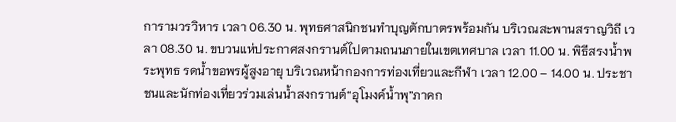การามวรวิหาร เวลา 06.30 น. พุทธศาสนิกชนทำบุญตักบาตรพร้อมกัน บริเวณสะพานสราญวิถี เวลา 08.30 น. ขบวนแห่ประกาศสงกรานต์ไปตามถนนภายในเขตเทศบาล เวลา 11.00 น. พิธีสรงน้ำพระพุทธ รดน้ำขอพรผู้สูงอายุ บริเวณหน้ากองการท่องเที่ยวและกีฬา เวลา 12.00 – 14.00 น. ประชาชนและนักท่องเที่ยวร่วมเล่นน้ำสงกรานต์“อุโมงค์น้ำพุ”ภาคก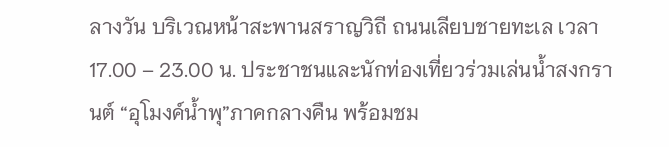ลางวัน บริเวณหน้าสะพานสราญวิถี ถนนเลียบชายทะเล เวลา 17.00 – 23.00 น. ประชาชนและนักท่องเที่ยวร่วมเล่นน้ำสงกรานต์ “อุโมงค์น้ำพุ”ภาคกลางคืน พร้อมชม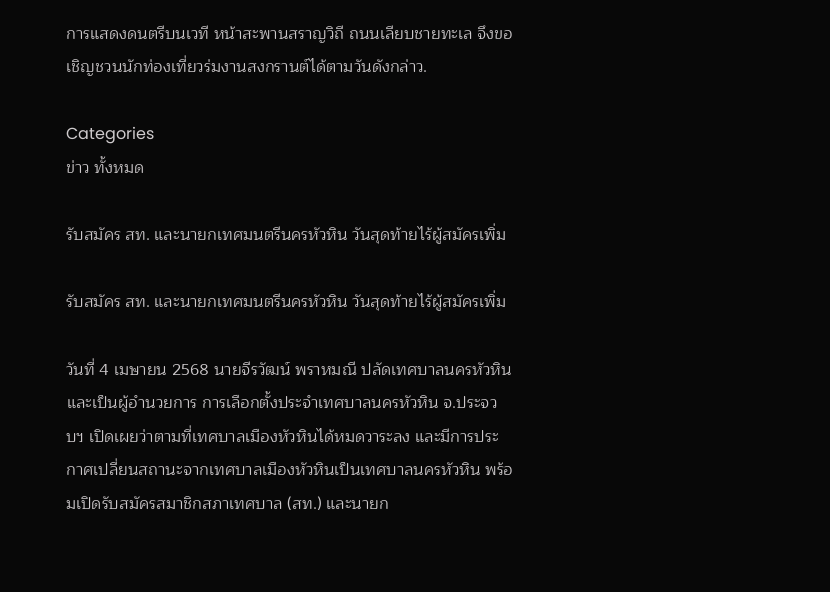การแสดงดนตรีบนเวที หน้าสะพานสราญวิถี ถนนเลียบชายทะเล จึงขอเชิญชวนนักท่องเที่ยวร่มงานสงกรานต์ได้ตามวันดังกล่าว.

Categories
ข่าว ทั้งหมด

รับสมัคร สท. และนายกเทศมนตรีนครหัวหิน วันสุดท้ายไร้ผู้สมัครเพิ่ม

รับสมัคร สท. และนายกเทศมนตรีนครหัวหิน วันสุดท้ายไร้ผู้สมัครเพิ่ม

วันที่ 4 เมษายน 2568 นายจีรวัฒน์ พราหมณี ปลัดเทศบาลนครหัวหิน และเป็นผู้อำนวยการ การเลือกตั้งประจำเทศบาลนครหัวหิน จ.ประจวบฯ เปิดเผยว่าตามที่เทศบาลเมืองหัวหินได้หมดวาระลง และมีการประกาศเปลี่ยนสถานะจากเทศบาลเมืองหัวหินเป็นเทศบาลนครหัวหิน พร้อมเปิดรับสมัครสมาชิกสภาเทศบาล (สท.) และนายก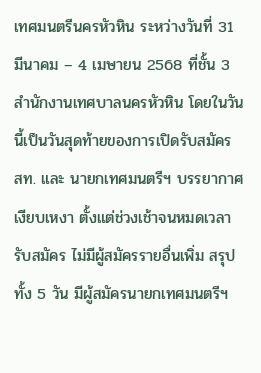เทศมนตรีนครหัวหิน ระหว่างวันที่ 31 มีนาคม – 4 เมษายน 2568 ที่ชั้น 3 สำนักงานเทศบาลนครหัวหิน โดยในวันนี้เป็นวันสุดท้ายของการเปิดรับสมัคร สท. และ นายกเทศมนตรีฯ บรรยากาศเงียบเหงา ตั้งแต่ช่วงเช้าจนหมดเวลารับสมัคร ไม่มีผู้สมัครรายอื่นเพิ่ม สรุปทั้ง 5 วัน มีผู้สมัครนายกเทศมนตรีฯ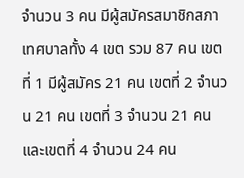จำนวน 3 คน มีผู้สมัครสมาชิกสภาเทศบาลทั้ง 4 เขต รวม 87 คน เขตที่ 1 มีผู้สมัคร 21 คน เขตที่ 2 จำนวน 21 คน เขตที่ 3 จำนวน 21 คน และเขตที่ 4 จำนวน 24 คน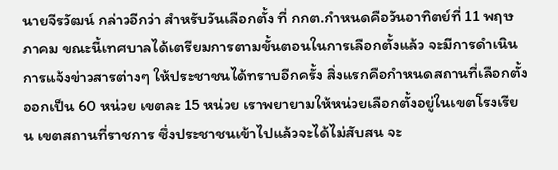นายจีรวัฒน์ กล่าวอีกว่า สำหรับวันเลือกตั้ง ที่ กกต.กำหนดคือวันอาทิตย์ที่ 11 พฤษภาคม ขณะนี้เทศบาลได้เตรียมการตามขั้นตอนในการเลือกตั้งแล้ว จะมีการดำเนินการแจ้งข่าวสารต่างๆ ให้ประชาชนได้ทราบอีกครั้ง สิ่งแรกคือกำหนดสถานที่เลือกตั้งออกเป็น 60 หน่วย เขตละ 15 หน่วย เราพยายามให้หน่วยเลือกตั้งอยู่ในเขตโรงเรียน เขตสถานที่ราชการ ซึ่งประชาชนเข้าไปแล้วจะได้ไม่สับสน จะ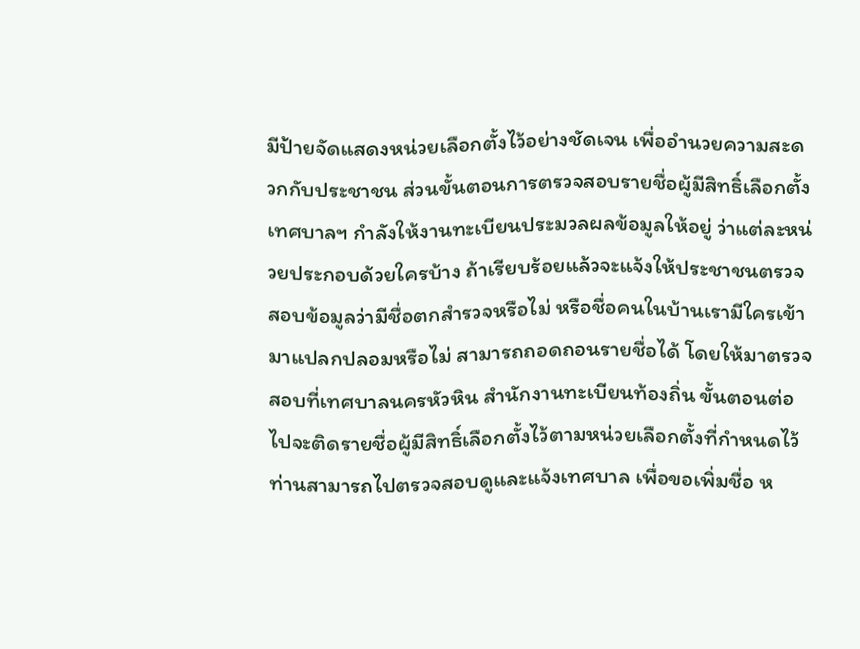มีป้ายจัดแสดงหน่วยเลือกตั้งไว้อย่างชัดเจน เพื่ออำนวยความสะดวกกับประชาชน ส่วนขั้นตอนการตรวจสอบรายชื่อผู้มีสิทธิ์เลือกตั้ง เทศบาลฯ กำลังให้งานทะเบียนประมวลผลข้อมูลให้อยู่ ว่าแต่ละหน่วยประกอบด้วยใครบ้าง ถ้าเรียบร้อยแล้วจะแจ้งให้ประชาชนตรวจสอบข้อมูลว่ามีชื่อตกสำรวจหรือไม่ หรือชื่อคนในบ้านเรามีใครเข้ามาแปลกปลอมหรือไม่ สามารถถอดถอนรายชื่อได้ โดยให้มาตรวจสอบที่เทศบาลนครหัวหิน สำนักงานทะเบียนท้องถิ่น ขั้นตอนต่อไปจะติดรายชื่อผู้มีสิทธิ์เลือกตั้งไว้ตามหน่วยเลือกตั้งที่กำหนดไว้ ท่านสามารถไปตรวจสอบดูและแจ้งเทศบาล เพื่อขอเพิ่มชื่อ ห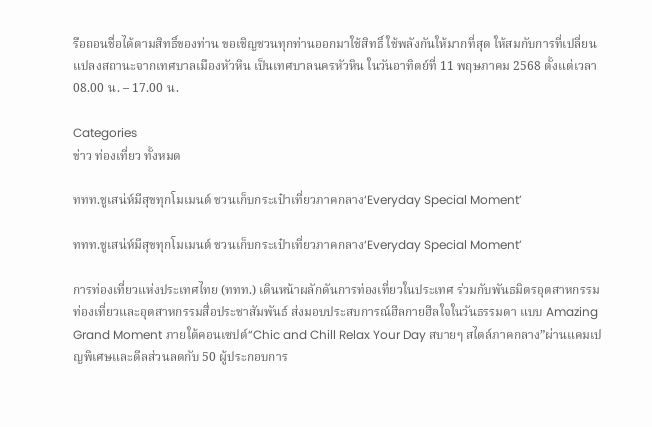รือถอนชื่อได้ตามสิทธิ์ของท่าน ขอเชิญชวนทุกท่านออกมาใช้สิทธิ์ ใช้พลังกันให้มากที่สุด ให้สมกับการที่เปลี่ยนแปลงสถานะจากเทศบาลเมืองหัวหิน เป็นเทศบาลนครหัวหิน ในวันอาทิตย์ที่ 11 พฤษภาคม 2568 ตั้งแต่เวลา 08.00 น. – 17.00 น.

Categories
ข่าว ท่องเที่ยว ทั้งหมด

ททท.ชูเสน่ห์มีสุขทุกโมเมนต์ ชวนเก็บกระเป๋าเที่ยวภาคกลาง‘Everyday Special Moment’

ททท.ชูเสน่ห์มีสุขทุกโมเมนต์ ชวนเก็บกระเป๋าเที่ยวภาคกลาง‘Everyday Special Moment’

การท่องเที่ยวแห่งประเทศไทย (ททท.) เดินหน้าผลักดันการท่องเที่ยวในประเทศ ร่วมกับพันธมิตรอุตสาหกรรมท่องเที่ยวและอุตสาหกรรมสื่อประชาสัมพันธ์ ส่งมอบประสบการณ์ฮีลกายฮีลใจในวันธรรมดา แบบ Amazing Grand Moment ภายใต้คอนเซปต์“Chic and Chill Relax Your Day สบายๆ สไตล์ภาคกลาง”ผ่านแคมเปญพิเศษและดีลส่วนลดกับ 50 ผู้ประกอบการ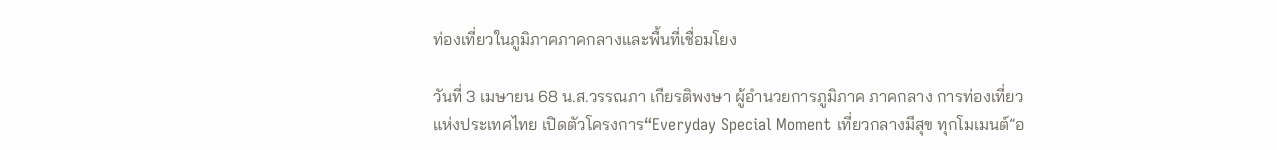ท่องเที่ยวในภูมิภาคภาคกลางและพื้นที่เชื่อมโยง

วันที่ 3 เมษายน 68 น.ส.วรรณภา เกียรติพงษา ผู้อำนวยการภูมิภาค ภาคกลาง การท่องเที่ยวแห่งประเทศไทย เปิดตัวโครงการ“Everyday Special Moment เที่ยวกลางมีสุข ทุกโมเมนต์”อ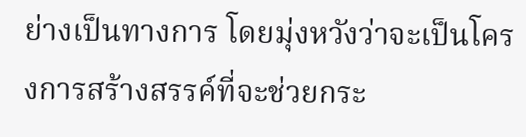ย่างเป็นทางการ โดยมุ่งหวังว่าจะเป็นโครงการสร้างสรรค์ที่จะช่วยกระ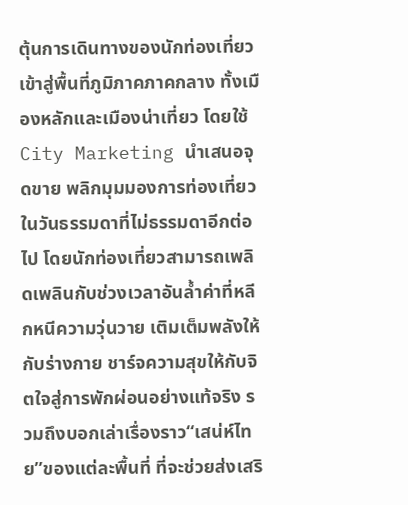ตุ้นการเดินทางของนักท่องเที่ยวเข้าสู่พื้นที่ภูมิภาคภาคกลาง ทั้งเมืองหลักและเมืองน่าเที่ยว โดยใช้ City Marketing นำเสนอจุดขาย พลิกมุมมองการท่องเที่ยวในวันธรรมดาที่ไม่ธรรมดาอีกต่อไป โดยนักท่องเที่ยวสามารถเพลิดเพลินกับช่วงเวลาอันล้ำค่าที่หลีกหนีความวุ่นวาย เติมเต็มพลังให้กับร่างกาย ชาร์จความสุขให้กับจิตใจสู่การพักผ่อนอย่างแท้จริง รวมถึงบอกเล่าเรื่องราว“เสน่ห์ไทย”ของแต่ละพื้นที่ ที่จะช่วยส่งเสริ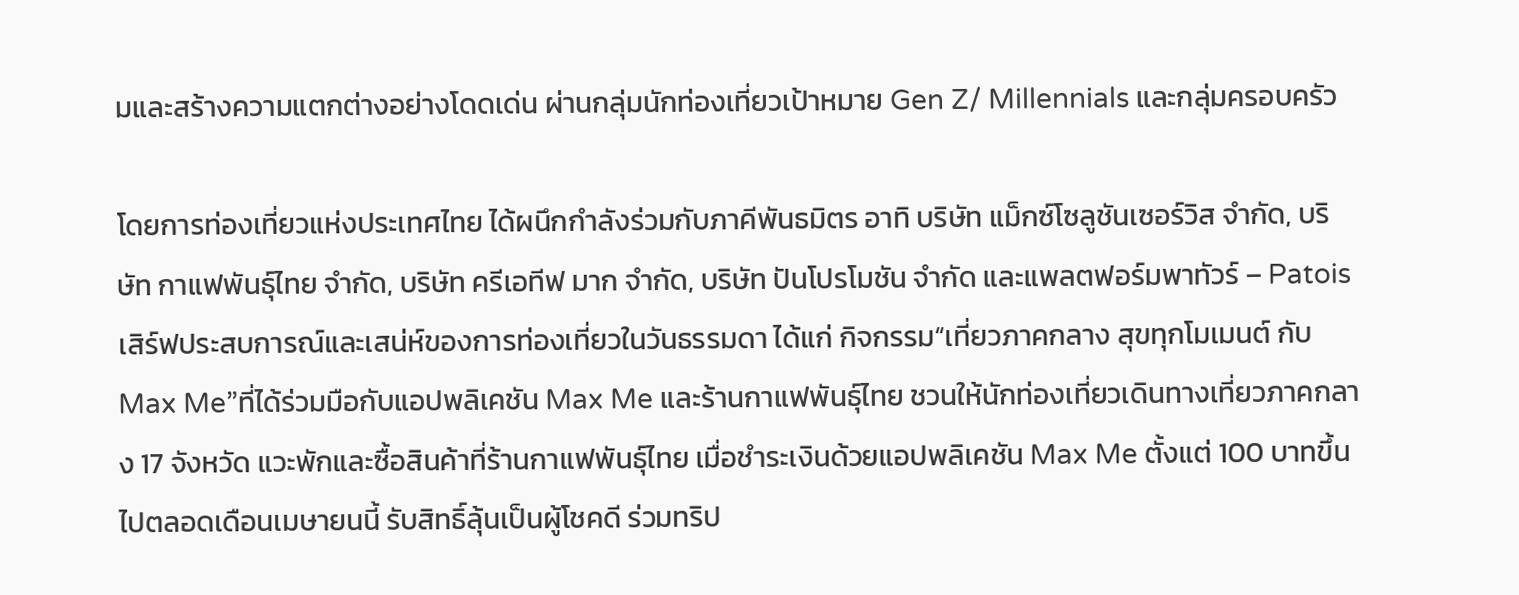มและสร้างความแตกต่างอย่างโดดเด่น ผ่านกลุ่มนักท่องเที่ยวเป้าหมาย Gen Z/ Millennials และกลุ่มครอบครัว

โดยการท่องเที่ยวแห่งประเทศไทย ได้ผนึกกำลังร่วมกับภาคีพันธมิตร อาทิ บริษัท แม็กซ์โซลูชันเซอร์วิส จำกัด, บริษัท กาแฟพันธุ์ไทย จำกัด, บริษัท ครีเอทีฟ มาก จำกัด, บริษัท ปันโปรโมชัน จำกัด และแพลตฟอร์มพาทัวร์ – Patois เสิร์ฟประสบการณ์และเสน่ห์ของการท่องเที่ยวในวันธรรมดา ได้แก่ กิจกรรม“เที่ยวภาคกลาง สุขทุกโมเมนต์ กับ Max Me”ที่ได้ร่วมมือกับแอปพลิเคชัน Max Me และร้านกาแฟพันธุ์ไทย ชวนให้นักท่องเที่ยวเดินทางเที่ยวภาคกลาง 17 จังหวัด แวะพักและซื้อสินค้าที่ร้านกาแฟพันธุ์ไทย เมื่อชำระเงินด้วยแอปพลิเคชัน Max Me ตั้งแต่ 100 บาทขึ้นไปตลอดเดือนเมษายนนี้ รับสิทธิ์ลุ้นเป็นผู้โชคดี ร่วมทริป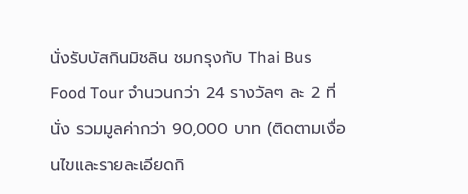นั่งรับบัสกินมิชลิน ชมกรุงกับ Thai Bus Food Tour จำนวนกว่า 24 รางวัลๆ ละ 2 ที่นั่ง รวมมูลค่ากว่า 90,000 บาท (ติดตามเงื่อนไขและรายละเอียดกิ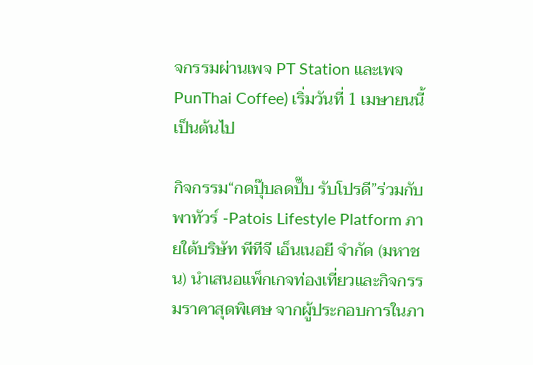จกรรมผ่านเพจ PT Station และเพจ PunThai Coffee) เริ่มวันที่ 1 เมษายนนี้ เป็นต้นไป

กิจกรรม“กดปุ๊บลดปั๊บ รับโปรดี”ร่วมกับพาทัวร์ -Patois Lifestyle Platform ภายใต้บริษัท พีทีจี เอ็นเนอยี จำกัด (มหาชน) นำเสนอแพ็กเกจท่องเที่ยวและกิจกรรมราคาสุดพิเศษ จากผู้ประกอบการในภา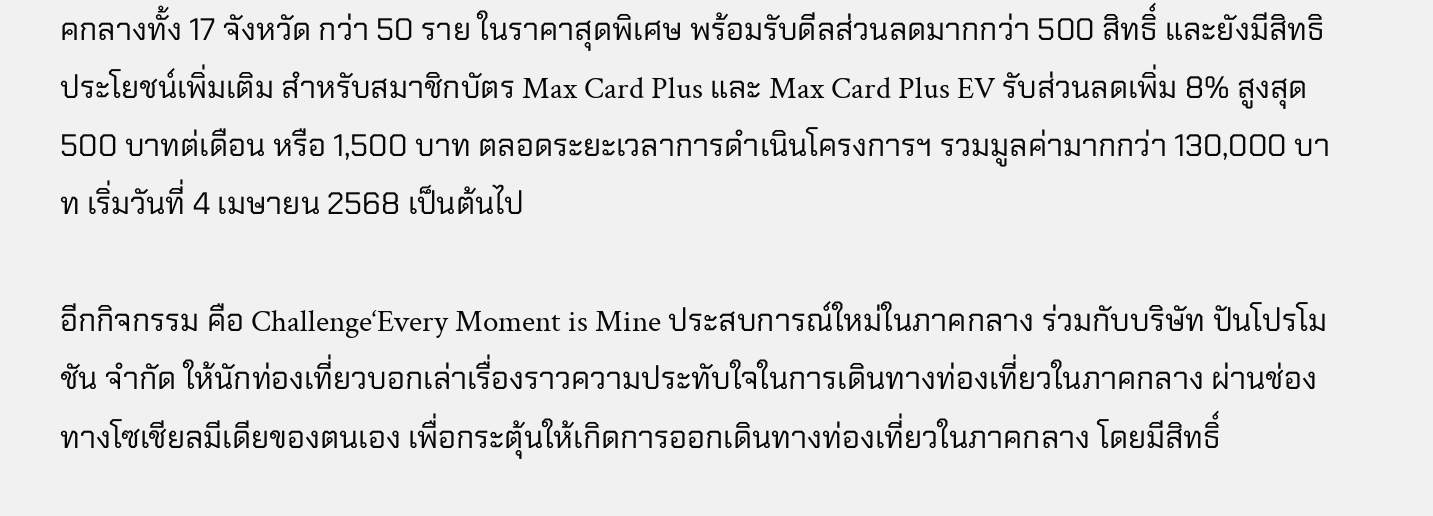คกลางทั้ง 17 จังหวัด กว่า 50 ราย ในราคาสุดพิเศษ พร้อมรับดีลส่วนลดมากกว่า 500 สิทธิ์ และยังมีสิทธิประโยชน์เพิ่มเติม สำหรับสมาชิกบัตร Max Card Plus และ Max Card Plus EV รับส่วนลดเพิ่ม 8% สูงสุด 500 บาทต่เดือน หรือ 1,500 บาท ตลอดระยะเวลาการดำเนินโครงการฯ รวมมูลค่ามากกว่า 130,000 บาท เริ่มวันที่ 4 เมษายน 2568 เป็นต้นไป

อีกกิจกรรม คือ Challenge‘Every Moment is Mine ประสบการณ์ใหม่ในภาคกลาง ร่วมกับบริษัท ปันโปรโมชัน จำกัด ให้นักท่องเที่ยวบอกเล่าเรื่องราวความประทับใจในการเดินทางท่องเที่ยวในภาคกลาง ผ่านช่องทางโซเชียลมีเดียของตนเอง เพื่อกระตุ้นให้เกิดการออกเดินทางท่องเที่ยวในภาคกลาง โดยมีสิทธิ์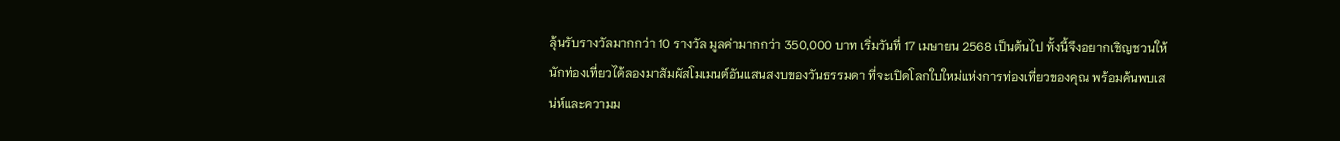ลุ้นรับรางวัลมากกว่า 10 รางวัล มูลค่ามากกว่า 350,000 บาท เริ่มวันที่ 17 เมษายน 2568 เป็นต้นไป ทั้งนี้จึงอยากเชิญชวนให้นักท่องเที่ยวได้ลองมาสัมผัสโมเมนต์อันแสนสงบของวันธรรมดา ที่จะเปิดโลกใบใหม่แห่งการท่องเที่ยวของคุณ พร้อมค้นพบเสน่ห์และความม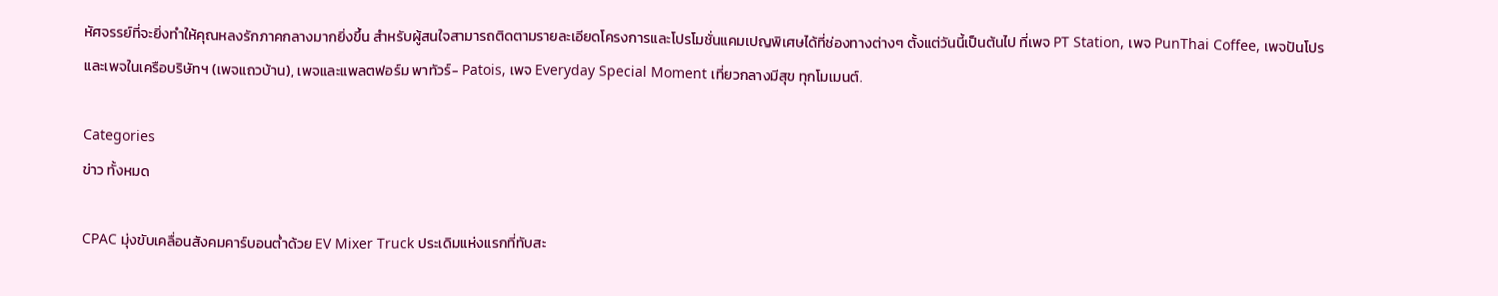หัศจรรย์ที่จะยิ่งทำให้คุณหลงรักภาคกลางมากยิ่งขึ้น สำหรับผู้สนใจสามารถติดตามรายละเอียดโครงการและโปรโมชั่นแคมเปญพิเศษได้ที่ช่องทางต่างๆ ตั้งแต่วันนี้เป็นต้นไป ที่เพจ PT Station, เพจ PunThai Coffee, เพจปันโปร และเพจในเครือบริษัทฯ (เพจแถวบ้าน), เพจและแพลตฟอร์ม พาทัวร์- Patois, เพจ Everyday Special Moment เที่ยวกลางมีสุข ทุกโมเมนต์.

Categories
ข่าว ทั้งหมด

CPAC มุ่งขับเคลื่อนสังคมคาร์บอนต่ำด้วย EV Mixer Truck ประเดิมแห่งแรกที่ทับสะ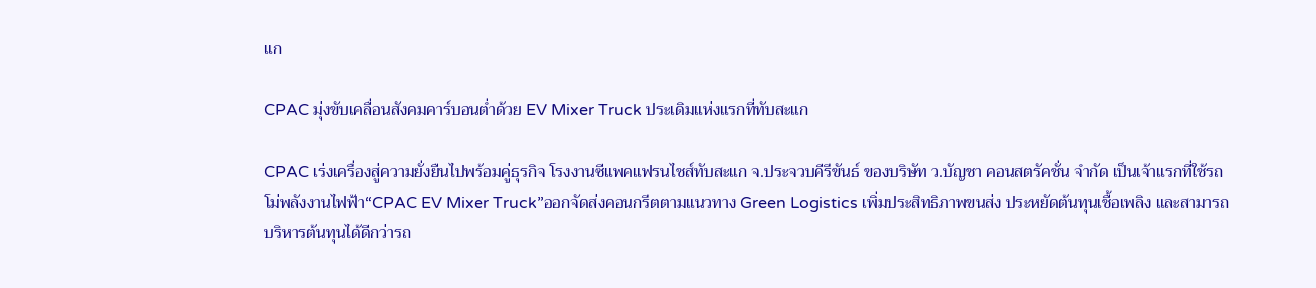แก

CPAC มุ่งขับเคลื่อนสังคมคาร์บอนต่ำด้วย EV Mixer Truck ประเดิมแห่งแรกที่ทับสะแก

CPAC เร่งเครื่องสู่ความยั่งยืนไปพร้อมคู่ธุรกิจ โรงงานซีแพคแฟรนไชส์ทับสะแก จ.ประจวบคีรีขันธ์ ของบริษัท ว.บัญชา คอนสตรัคชั่น จำกัด เป็นเจ้าแรกที่ใช้รถโม่พลังงานไฟฟ้า“CPAC EV Mixer Truck”ออกจัดส่งคอนกรีตตามแนวทาง Green Logistics เพิ่มประสิทธิภาพขนส่ง ประหยัดต้นทุนเชื้อเพลิง และสามารถบริหารต้นทุนได้ดีกว่ารถ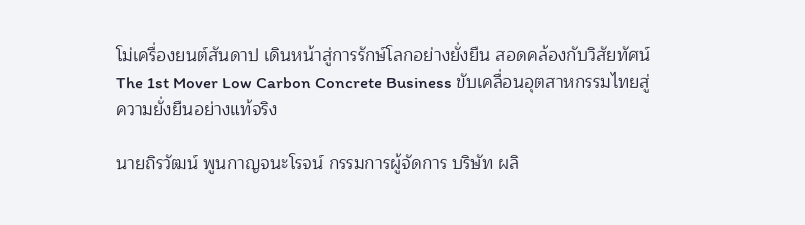โม่เครื่องยนต์สันดาป เดินหน้าสู่การรักษ์โลกอย่างยั่งยืน สอดคล้องกับวิสัยทัศน์ The 1st Mover Low Carbon Concrete Business ขับเคลื่อนอุตสาหกรรมไทยสู่ความยั่งยืนอย่างแท้จริง

นายถิรวัฒน์ พูนกาญจนะโรจน์ กรรมการผู้จัดการ บริษัท ผลิ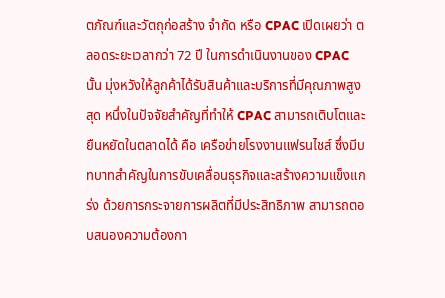ตภัณฑ์และวัตถุก่อสร้าง จำกัด หรือ CPAC เปิดเผยว่า ตลอดระยะเวลากว่า 72 ปี ในการดำเนินงานของ CPAC นั้น มุ่งหวังให้ลูกค้าได้รับสินค้าและบริการที่มีคุณภาพสูงสุด หนึ่งในปัจจัยสำคัญที่ทำให้ CPAC สามารถเติบโตและยืนหยัดในตลาดได้ คือ เครือข่ายโรงงานแฟรนไชส์ ซึ่งมีบทบาทสำคัญในการขับเคลื่อนธุรกิจและสร้างความแข็งแกร่ง ด้วยการกระจายการผลิตที่มีประสิทธิภาพ สามารถตอบสนองความต้องกา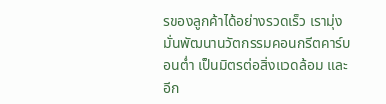รของลูกค้าได้อย่างรวดเร็ว เรามุ่งมั่นพัฒนานวัตกรรมคอนกรีตคาร์บอนต่ำ เป็นมิตรต่อสิ่งแวดล้อม และอีก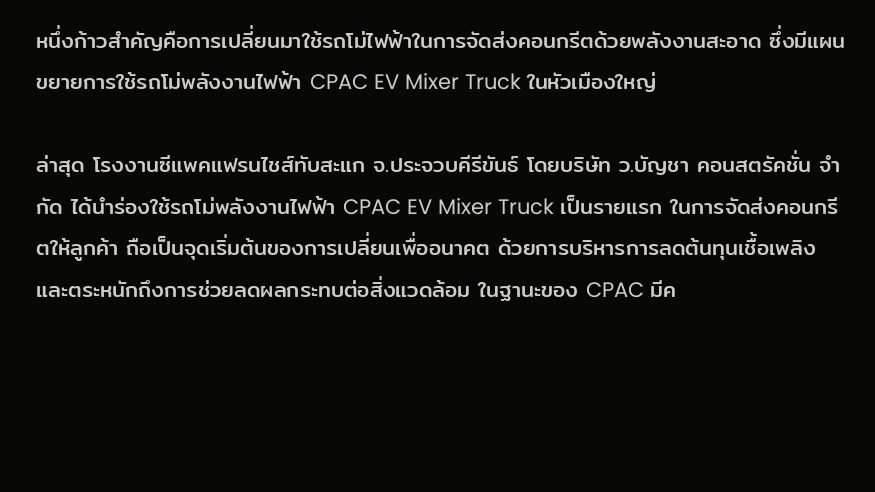หนึ่งก้าวสำคัญคือการเปลี่ยนมาใช้รถโม่ไฟฟ้าในการจัดส่งคอนกรีตด้วยพลังงานสะอาด ซึ่งมีแผนขยายการใช้รถโม่พลังงานไฟฟ้า CPAC EV Mixer Truck ในหัวเมืองใหญ่

ล่าสุด โรงงานซีแพคแฟรนไชส์ทับสะแก จ.ประจวบคีรีขันธ์ โดยบริษัท ว.บัญชา คอนสตรัคชั่น จำกัด ได้นำร่องใช้รถโม่พลังงานไฟฟ้า CPAC EV Mixer Truck เป็นรายแรก ในการจัดส่งคอนกรีตให้ลูกค้า ถือเป็นจุดเริ่มต้นของการเปลี่ยนเพื่ออนาคต ด้วยการบริหารการลดต้นทุนเชื้อเพลิง และตระหนักถึงการช่วยลดผลกระทบต่อสิ่งแวดล้อม ในฐานะของ CPAC มีค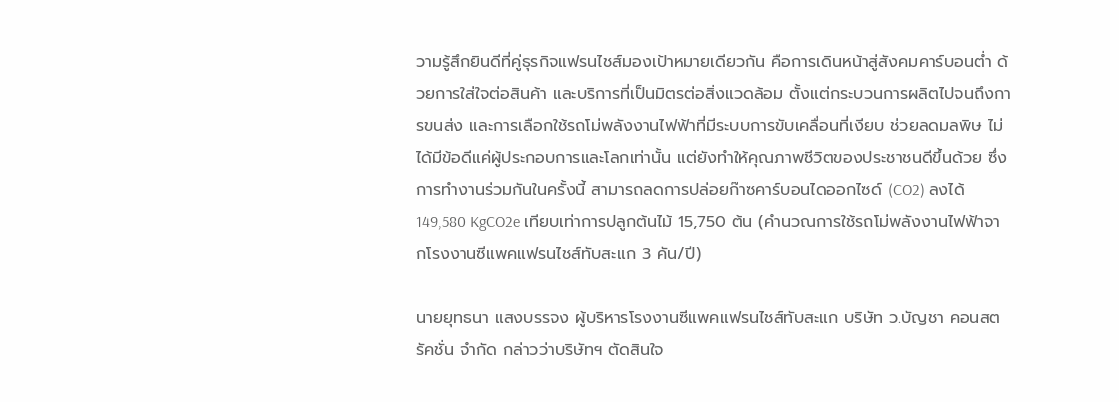วามรู้สึกยินดีที่คู่ธุรกิจแฟรนไชส์มองเป้าหมายเดียวกัน คือการเดินหน้าสู่สังคมคาร์บอนต่ำ ด้วยการใส่ใจต่อสินค้า และบริการที่เป็นมิตรต่อสิ่งแวดล้อม ตั้งแต่กระบวนการผลิตไปจนถึงการขนส่ง และการเลือกใช้รถโม่พลังงานไฟฟ้าที่มีระบบการขับเคลื่อนที่เงียบ ช่วยลดมลพิษ ไม่ได้มีข้อดีแค่ผู้ประกอบการและโลกเท่านั้น แต่ยังทำให้คุณภาพชีวิตของประชาชนดีขึ้นด้วย ซึ่งการทำงานร่วมกันในครั้งนี้ สามารถลดการปล่อยก๊าซคาร์บอนไดออกไซด์ (CO2) ลงได้ 149,580 KgCO2e เทียบเท่าการปลูกต้นไม้ 15,750 ต้น (คำนวณการใช้รถโม่พลังงานไฟฟ้าจากโรงงานซีแพคแฟรนไชส์ทับสะแก 3 คัน/ปี)

นายยุทธนา แสงบรรจง ผู้บริหารโรงงานซีแพคแฟรนไชส์ทับสะแก บริษัท ว.บัญชา คอนสตรัคชั่น จำกัด กล่าวว่าบริษัทฯ ตัดสินใจ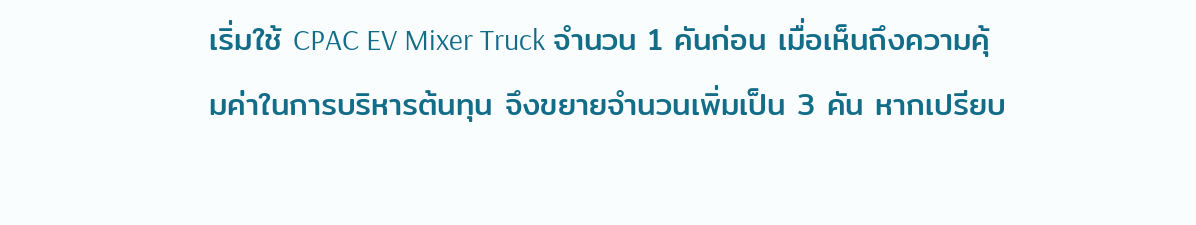เริ่มใช้ CPAC EV Mixer Truck จำนวน 1 คันก่อน เมื่อเห็นถึงความคุ้มค่าในการบริหารต้นทุน จึงขยายจำนวนเพิ่มเป็น 3 คัน หากเปรียบ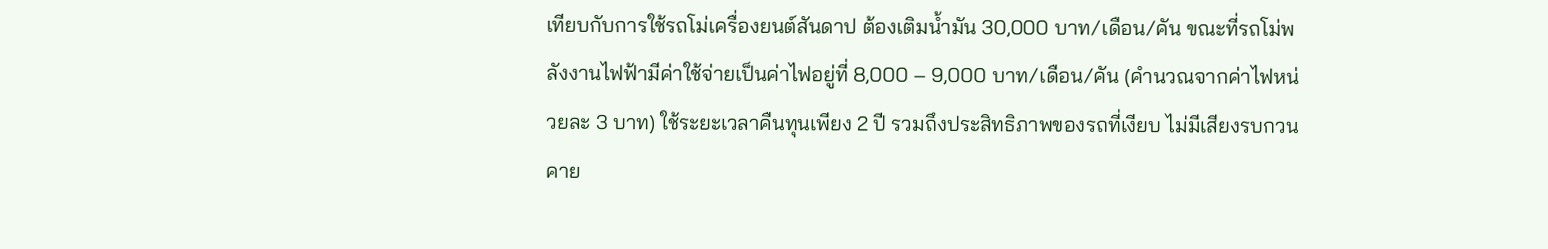เทียบกับการใช้รถโม่เครื่องยนต์สันดาป ต้องเติมน้ำมัน 30,000 บาท/เดือน/คัน ขณะที่รถโม่พลังงานไฟฟ้ามีค่าใช้จ่ายเป็นค่าไฟอยู่ที่ 8,000 – 9,000 บาท/เดือน/คัน (คำนวณจากค่าไฟหน่วยละ 3 บาท) ใช้ระยะเวลาคืนทุนเพียง 2 ปี รวมถึงประสิทธิภาพของรถที่เงียบ ไม่มีเสียงรบกวน คาย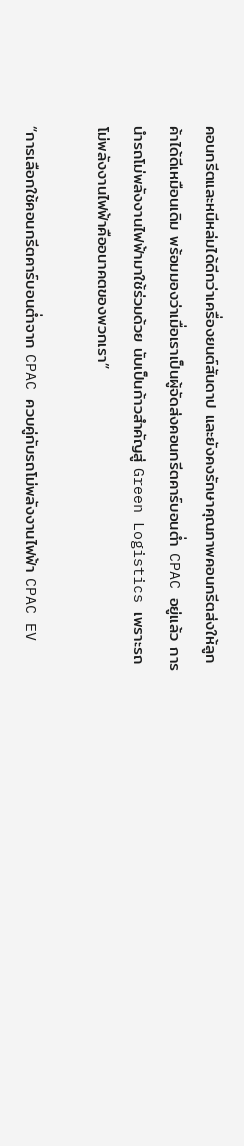คอนกรีตและหนีหล่มได้ดีกว่าเครื่องยนต์สันดาป และยังคงรักษาคุณภาพคอนกรีตส่งให้ลูกค้าได้ดีเหมือนเดิม พร้อมมองว่าเมื่อเราเป็นผู้จัดส่งคอนกรีตคาร์บอนต่ำ CPAC อยู่แล้ว การนำรถโม่พลังงานไฟฟ้ามาใช้ร่วมด้วย นับเป็นก้าวสำคัญสู่ Green Logistics เพราะรถโม่พลังงานไฟฟ้าคืออนาคตของพวกเรา”

“การเลือกใช้คอนกรีตคาร์บอนต่ำจาก CPAC ควบคู่กับรถโม่พลังงานไฟฟ้า CPAC EV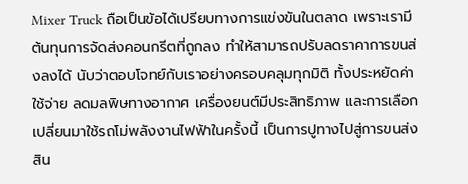Mixer Truck ถือเป็นข้อได้เปรียบทางการแข่งขันในตลาด เพราะเรามีต้นทุนการจัดส่งคอนกรีตที่ถูกลง ทำให้สามารถปรับลดราคาการขนส่งลงได้ นับว่าตอบโจทย์กับเราอย่างครอบคลุมทุกมิติ ทั้งประหยัดค่าใช้จ่าย ลดมลพิษทางอากาศ เครื่องยนต์มีประสิทธิภาพ และการเลือกเปลี่ยนมาใช้รถโม่พลังงานไฟฟ้าในครั้งนี้ เป็นการปูทางไปสู่การขนส่งสิน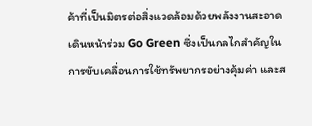ค้าที่เป็นมิตรต่อสิ่งแวดล้อมด้วยพลังงานสะอาด เดินหน้าร่วม Go Green ซึ่งเป็นกลไกสำคัญในการขับเคลื่อนการใช้ทรัพยากรอย่างคุ้มค่า และส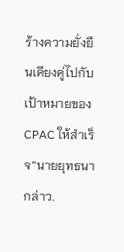ร้างความยั่งยืนเคียงคู่ไปกับเป้าหมายของ CPAC ให้สำเร็จ”นายยุทธนา กล่าว.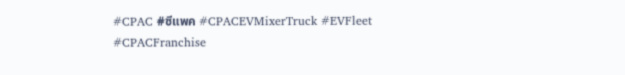#CPAC #ซีแพค #CPACEVMixerTruck #EVFleet
#CPACFranchise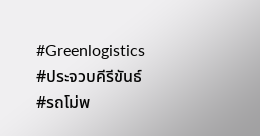#Greenlogistics
#ประจวบคีรีขันธ์ #รถโม่พ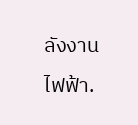ลังงานไฟฟ้า.